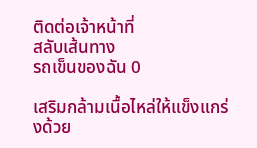ติดต่อเจ้าหน้าที่
สลับเส้นทาง
รถเข็นของฉัน 0

เสริมกล้ามเนื้อไหล่ให้แข็งแกร่งด้วย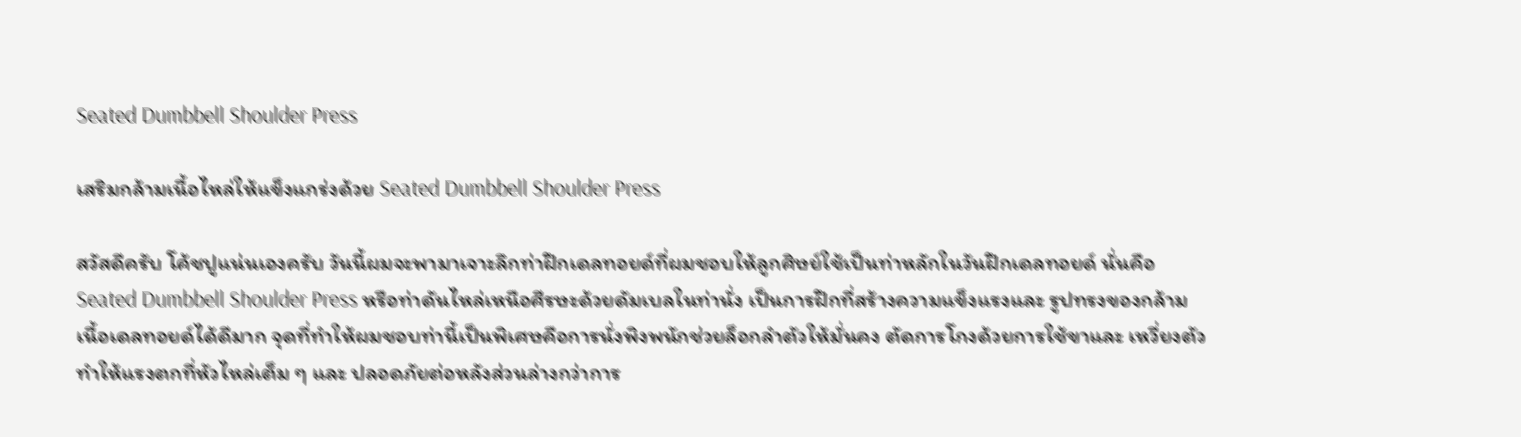Seated Dumbbell Shoulder Press

เสริมกล้ามเนื้อไหล่ให้แข็งแกร่งด้วย Seated Dumbbell Shoulder Press

สวัสดีครับ โค้ชปูแน่นเองครับ วันนี้ผมจะพามาเจาะลึกท่าฝึกเดลทอยด์ที่ผมชอบให้ลูกศิษย์ใช้เป็นท่าหลักในวันฝึกเดลทอยด์ นั่นคือ Seated Dumbbell Shoulder Press หรือท่าดันไหล่เหนือศีรษะด้วยดัมเบลในท่านั่ง เป็นการฝึกที่สร้างความแข็งแรงและ รูปทรงของกล้ามเนื้อเดลทอยด์ได้ดีมาก จุดที่ทำให้ผมชอบท่านี้เป็นพิเศษคือการนั่งพิงพนักช่วยล็อกลำตัวให้มั่นคง ตัดการโกงด้วยการใช้ขาและ เหวี่ยงตัว ทำให้แรงตกที่หัวไหล่เต็ม ๆ และ ปลอดภัยต่อหลังส่วนล่างกว่าการ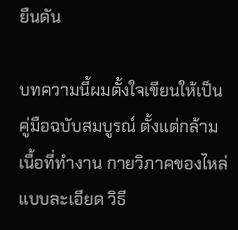ยืนดัน

บทความนี้ผมตั้งใจเขียนให้เป็นคู่มือฉบับสมบูรณ์ ตั้งแต่กล้ามเนื้อที่ทำงาน กายวิภาคของไหล่แบบละเอียด วิธี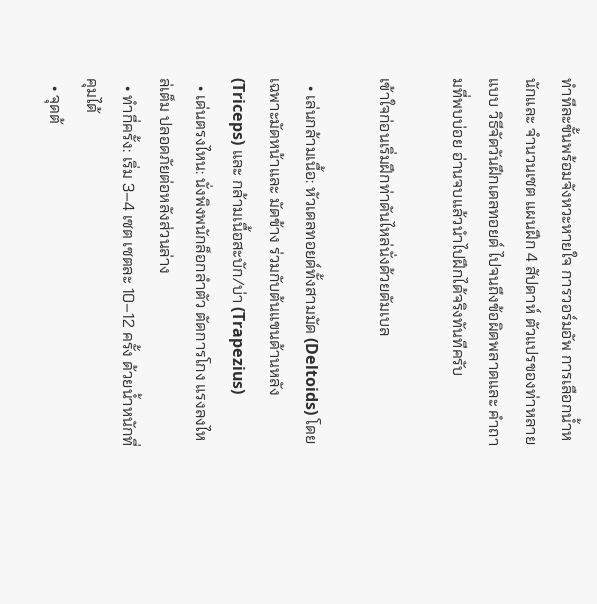ทำทีละขั้นพร้อมจังหวะหายใจ การวอร์มอัพ การเลือกน้ำหนักและ จำนวนเซต แผนฝึก 4 สัปดาห์ ตัวแปรของท่าหลายแบบ วิธีจัดวันฝึกเดลทอยด์ ไปจนถึงข้อผิดพลาดและ คำถามที่พบบ่อย อ่านจบแล้วนำไปฝึกได้จริงทันทีครับ

เข้าใจก่อนเริ่มฝึกท่าดันไหล่นั่งด้วยดัมเบล

  • เล่นกล้ามเนื้อ: หัวเดลทอยด์ทั้งสามมัด (Deltoids) โดยเฉพาะมัดหน้าและ มัดข้าง ร่วมกับต้นแขนด้านหลัง (Triceps) และ กล้ามเนื้อสะบัก/บ่า (Trapezius)
  • เด่นตรงไหน: นั่งพิงพนักล็อกลำตัว ตัดการโกง แรงลงไหล่เต็ม ปลอดภัยต่อหลังส่วนล่าง
  • ทำกี่ครั้ง: เริ่ม 3–4 เซต เซตละ 10–12 ครั้ง ด้วยน้ำหนักที่คุมได้
  • จุดต้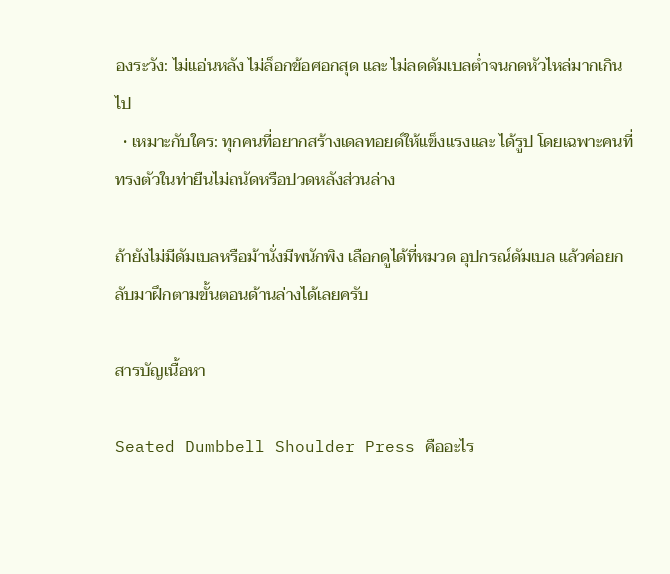องระวัง: ไม่แอ่นหลัง ไม่ล็อกข้อศอกสุด และ ไม่ลดดัมเบลต่ำจนกดหัวไหล่มากเกินไป
  • เหมาะกับใคร: ทุกคนที่อยากสร้างเดลทอยด์ให้แข็งแรงและ ได้รูป โดยเฉพาะคนที่ทรงตัวในท่ายืนไม่ถนัดหรือปวดหลังส่วนล่าง

ถ้ายังไม่มีดัมเบลหรือม้านั่งมีพนักพิง เลือกดูได้ที่หมวด อุปกรณ์ดัมเบล แล้วค่อยกลับมาฝึกตามขั้นตอนด้านล่างได้เลยครับ

สารบัญเนื้อหา

Seated Dumbbell Shoulder Press คืออะไร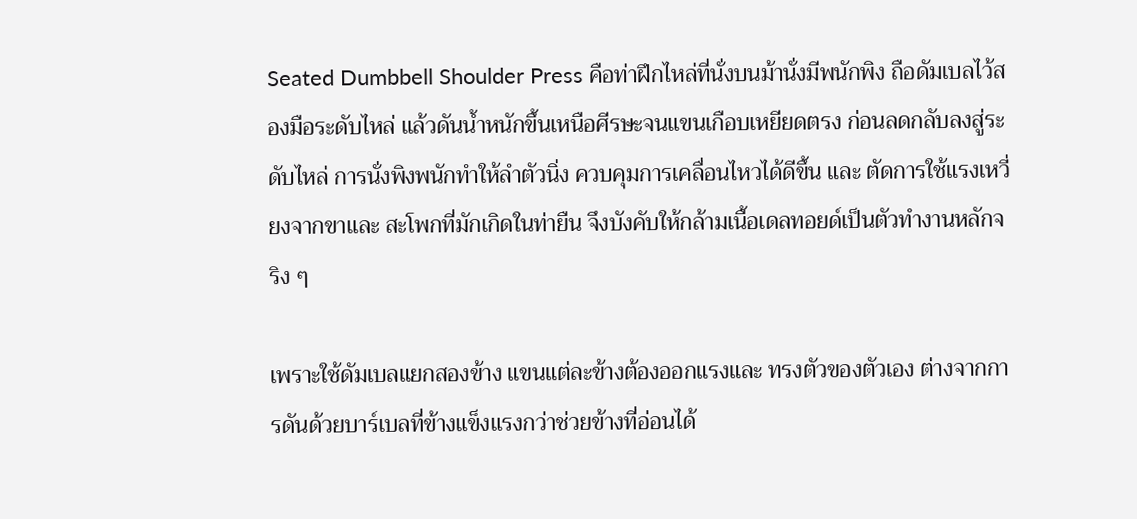Seated Dumbbell Shoulder Press คือท่าฝึกไหล่ที่นั่งบนม้านั่งมีพนักพิง ถือดัมเบลไว้สองมือระดับไหล่ แล้วดันน้ำหนักขึ้นเหนือศีรษะจนแขนเกือบเหยียดตรง ก่อนลดกลับลงสู่ระดับไหล่ การนั่งพิงพนักทำให้ลำตัวนิ่ง ควบคุมการเคลื่อนไหวได้ดีขึ้น และ ตัดการใช้แรงเหวี่ยงจากขาและ สะโพกที่มักเกิดในท่ายืน จึงบังคับให้กล้ามเนื้อเดลทอยด์เป็นตัวทำงานหลักจริง ๆ

เพราะใช้ดัมเบลแยกสองข้าง แขนแต่ละข้างต้องออกแรงและ ทรงตัวของตัวเอง ต่างจากการดันด้วยบาร์เบลที่ข้างแข็งแรงกว่าช่วยข้างที่อ่อนได้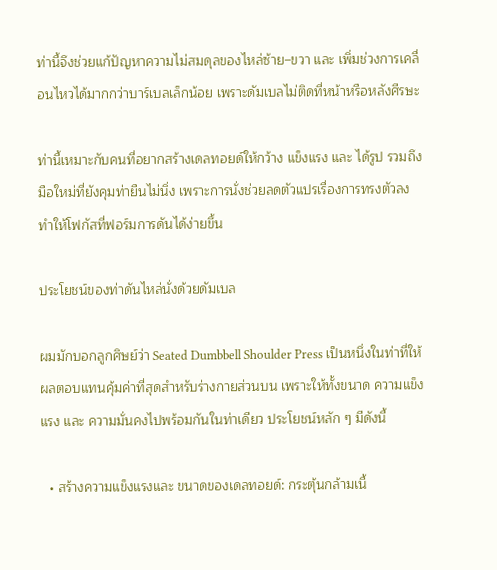ท่านี้จึงช่วยแก้ปัญหาความไม่สมดุลของไหล่ซ้าย–ขวา และ เพิ่มช่วงการเคลื่อนไหวได้มากกว่าบาร์เบลเล็กน้อย เพราะดัมเบลไม่ติดที่หน้าหรือหลังศีรษะ

ท่านี้เหมาะกับคนที่อยากสร้างเดลทอยด์ให้กว้าง แข็งแรง และ ได้รูป รวมถึงมือใหม่ที่ยังคุมท่ายืนไม่นิ่ง เพราะการนั่งช่วยลดตัวแปรเรื่องการทรงตัวลง ทำให้โฟกัสที่ฟอร์มการดันได้ง่ายขึ้น

ประโยชน์ของท่าดันไหล่นั่งด้วยดัมเบล

ผมมักบอกลูกศิษย์ว่า Seated Dumbbell Shoulder Press เป็นหนึ่งในท่าที่ให้ผลตอบแทนคุ้มค่าที่สุดสำหรับร่างกายส่วนบน เพราะให้ทั้งขนาด ความแข็งแรง และ ความมั่นคงไปพร้อมกันในท่าเดียว ประโยชน์หลัก ๆ มีดังนี้

  • สร้างความแข็งแรงและ ขนาดของเดลทอยด์: กระตุ้นกล้ามเนื้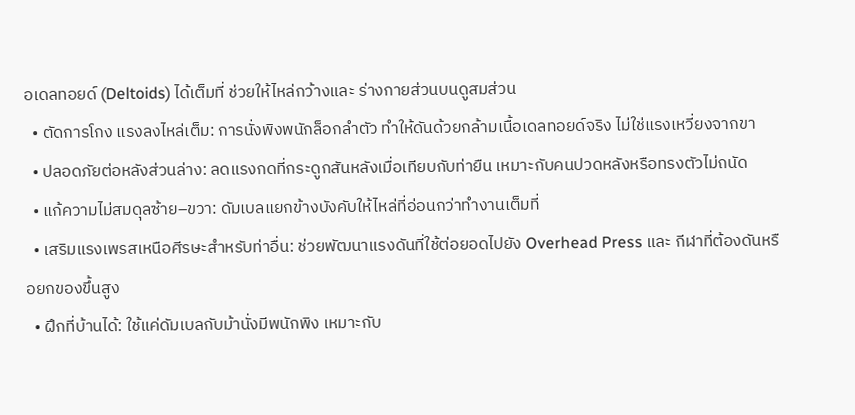อเดลทอยด์ (Deltoids) ได้เต็มที่ ช่วยให้ไหล่กว้างและ ร่างกายส่วนบนดูสมส่วน
  • ตัดการโกง แรงลงไหล่เต็ม: การนั่งพิงพนักล็อกลำตัว ทำให้ดันด้วยกล้ามเนื้อเดลทอยด์จริง ไม่ใช่แรงเหวี่ยงจากขา
  • ปลอดภัยต่อหลังส่วนล่าง: ลดแรงกดที่กระดูกสันหลังเมื่อเทียบกับท่ายืน เหมาะกับคนปวดหลังหรือทรงตัวไม่ถนัด
  • แก้ความไม่สมดุลซ้าย–ขวา: ดัมเบลแยกข้างบังคับให้ไหล่ที่อ่อนกว่าทำงานเต็มที่
  • เสริมแรงเพรสเหนือศีรษะสำหรับท่าอื่น: ช่วยพัฒนาแรงดันที่ใช้ต่อยอดไปยัง Overhead Press และ กีฬาที่ต้องดันหรือยกของขึ้นสูง
  • ฝึกที่บ้านได้: ใช้แค่ดัมเบลกับม้านั่งมีพนักพิง เหมาะกับ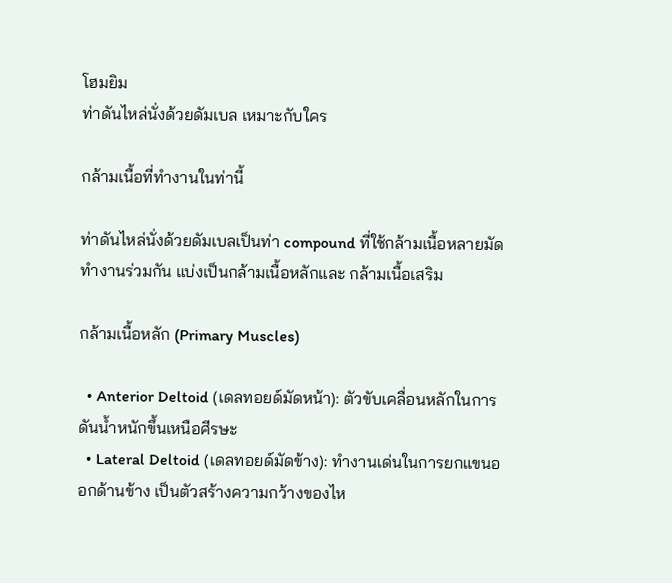โฮมยิม
ท่าดันไหล่นั่งด้วยดัมเบล เหมาะกับใคร

กล้ามเนื้อที่ทำงานในท่านี้

ท่าดันไหล่นั่งด้วยดัมเบลเป็นท่า compound ที่ใช้กล้ามเนื้อหลายมัดทำงานร่วมกัน แบ่งเป็นกล้ามเนื้อหลักและ กล้ามเนื้อเสริม

กล้ามเนื้อหลัก (Primary Muscles)

  • Anterior Deltoid (เดลทอยด์มัดหน้า): ตัวขับเคลื่อนหลักในการดันน้ำหนักขึ้นเหนือศีรษะ
  • Lateral Deltoid (เดลทอยด์มัดข้าง): ทำงานเด่นในการยกแขนออกด้านข้าง เป็นตัวสร้างความกว้างของไห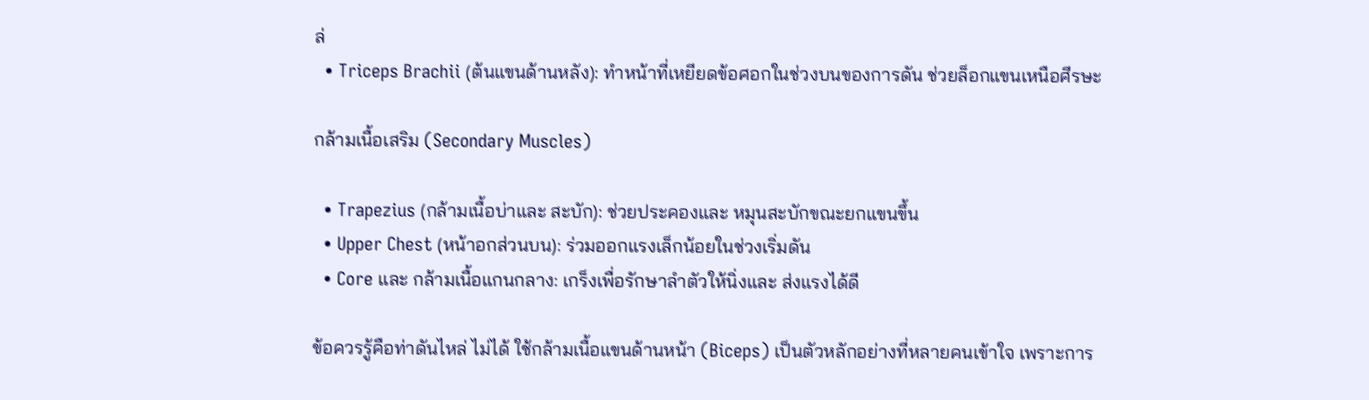ล่
  • Triceps Brachii (ต้นแขนด้านหลัง): ทำหน้าที่เหยียดข้อศอกในช่วงบนของการดัน ช่วยล็อกแขนเหนือศีรษะ

กล้ามเนื้อเสริม (Secondary Muscles)

  • Trapezius (กล้ามเนื้อบ่าและ สะบัก): ช่วยประคองและ หมุนสะบักขณะยกแขนขึ้น
  • Upper Chest (หน้าอกส่วนบน): ร่วมออกแรงเล็กน้อยในช่วงเริ่มดัน
  • Core และ กล้ามเนื้อแกนกลาง: เกร็งเพื่อรักษาลำตัวให้นิ่งและ ส่งแรงได้ดี

ข้อควรรู้คือท่าดันไหล่ ไม่ได้ ใช้กล้ามเนื้อแขนด้านหน้า (Biceps) เป็นตัวหลักอย่างที่หลายคนเข้าใจ เพราะการ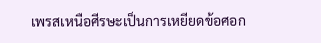เพรสเหนือศีรษะเป็นการเหยียดข้อศอก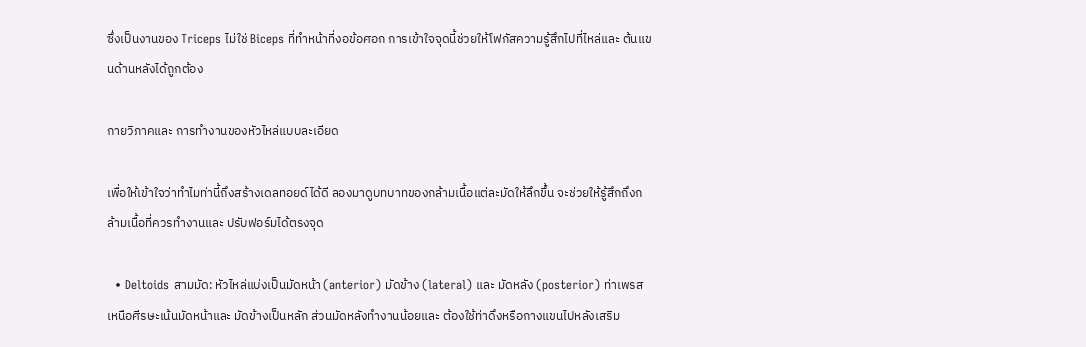ซึ่งเป็นงานของ Triceps ไม่ใช่ Biceps ที่ทำหน้าที่งอข้อศอก การเข้าใจจุดนี้ช่วยให้โฟกัสความรู้สึกไปที่ไหล่และ ต้นแขนด้านหลังได้ถูกต้อง

กายวิภาคและ การทำงานของหัวไหล่แบบละเอียด

เพื่อให้เข้าใจว่าทำไมท่านี้ถึงสร้างเดลทอยด์ได้ดี ลองมาดูบทบาทของกล้ามเนื้อแต่ละมัดให้ลึกขึ้น จะช่วยให้รู้สึกถึงกล้ามเนื้อที่ควรทำงานและ ปรับฟอร์มได้ตรงจุด

  • Deltoids สามมัด: หัวไหล่แบ่งเป็นมัดหน้า (anterior) มัดข้าง (lateral) และ มัดหลัง (posterior) ท่าเพรสเหนือศีรษะเน้นมัดหน้าและ มัดข้างเป็นหลัก ส่วนมัดหลังทำงานน้อยและ ต้องใช้ท่าดึงหรือกางแขนไปหลังเสริม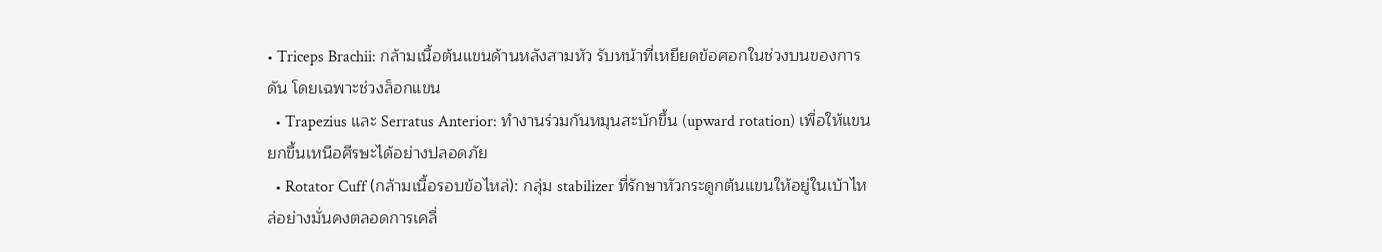• Triceps Brachii: กล้ามเนื้อต้นแขนด้านหลังสามหัว รับหน้าที่เหยียดข้อศอกในช่วงบนของการดัน โดยเฉพาะช่วงล็อกแขน
  • Trapezius และ Serratus Anterior: ทำงานร่วมกันหมุนสะบักขึ้น (upward rotation) เพื่อให้แขนยกขึ้นเหนือศีรษะได้อย่างปลอดภัย
  • Rotator Cuff (กล้ามเนื้อรอบข้อไหล่): กลุ่ม stabilizer ที่รักษาหัวกระดูกต้นแขนให้อยู่ในเบ้าไหล่อย่างมั่นคงตลอดการเคลื่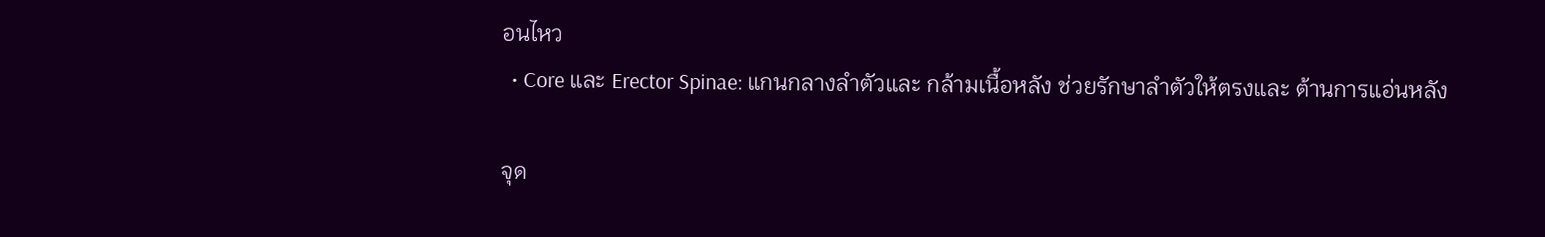อนไหว
  • Core และ Erector Spinae: แกนกลางลำตัวและ กล้ามเนื้อหลัง ช่วยรักษาลำตัวให้ตรงและ ต้านการแอ่นหลัง

จุด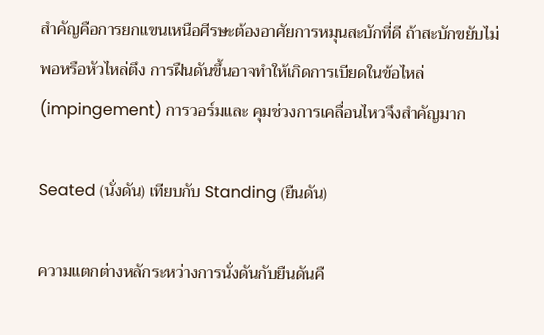สำคัญคือการยกแขนเหนือศีรษะต้องอาศัยการหมุนสะบักที่ดี ถ้าสะบักขยับไม่พอหรือหัวไหล่ตึง การฝืนดันขึ้นอาจทำให้เกิดการเบียดในข้อไหล่ (impingement) การวอร์มและ คุมช่วงการเคลื่อนไหวจึงสำคัญมาก

Seated (นั่งดัน) เทียบกับ Standing (ยืนดัน)

ความแตกต่างหลักระหว่างการนั่งดันกับยืนดันคื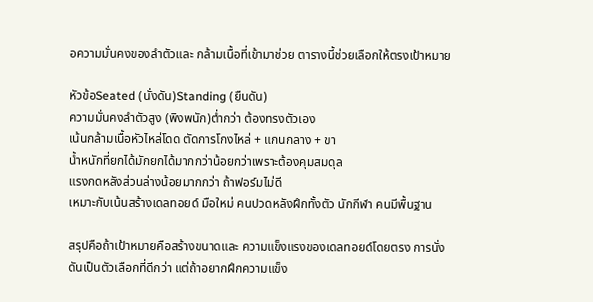อความมั่นคงของลำตัวและ กล้ามเนื้อที่เข้ามาช่วย ตารางนี้ช่วยเลือกให้ตรงเป้าหมาย

หัวข้อSeated (นั่งดัน)Standing (ยืนดัน)
ความมั่นคงลำตัวสูง (พิงพนัก)ต่ำกว่า ต้องทรงตัวเอง
เน้นกล้ามเนื้อหัวไหล่โดด ตัดการโกงไหล่ + แกนกลาง + ขา
น้ำหนักที่ยกได้มักยกได้มากกว่าน้อยกว่าเพราะต้องคุมสมดุล
แรงกดหลังส่วนล่างน้อยมากกว่า ถ้าฟอร์มไม่ดี
เหมาะกับเน้นสร้างเดลทอยด์ มือใหม่ คนปวดหลังฝึกทั้งตัว นักกีฬา คนมีพื้นฐาน

สรุปคือถ้าเป้าหมายคือสร้างขนาดและ ความแข็งแรงของเดลทอยด์โดยตรง การนั่งดันเป็นตัวเลือกที่ดีกว่า แต่ถ้าอยากฝึกความแข็ง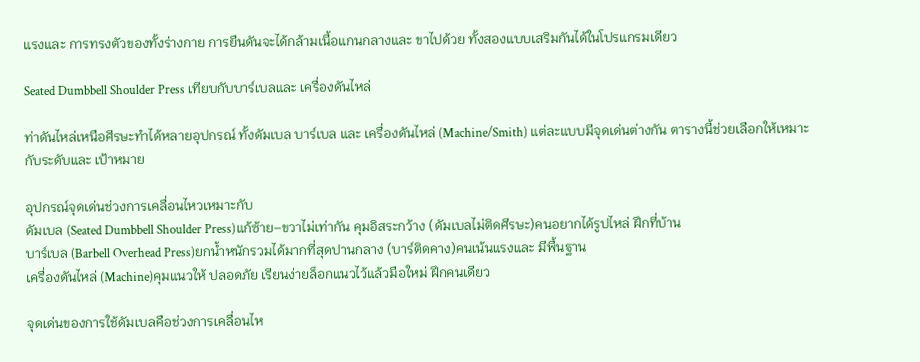แรงและ การทรงตัวของทั้งร่างกาย การยืนดันจะได้กล้ามเนื้อแกนกลางและ ขาไปด้วย ทั้งสองแบบเสริมกันได้ในโปรแกรมเดียว

Seated Dumbbell Shoulder Press เทียบกับบาร์เบลและ เครื่องดันไหล่

ท่าดันไหล่เหนือศีรษะทำได้หลายอุปกรณ์ ทั้งดัมเบล บาร์เบล และ เครื่องดันไหล่ (Machine/Smith) แต่ละแบบมีจุดเด่นต่างกัน ตารางนี้ช่วยเลือกให้เหมาะกับระดับและ เป้าหมาย

อุปกรณ์จุดเด่นช่วงการเคลื่อนไหวเหมาะกับ
ดัมเบล (Seated Dumbbell Shoulder Press)แก้ซ้าย–ขวาไม่เท่ากัน คุมอิสระกว้าง (ดัมเบลไม่ติดศีรษะ)คนอยากได้รูปไหล่ ฝึกที่บ้าน
บาร์เบล (Barbell Overhead Press)ยกน้ำหนักรวมได้มากที่สุดปานกลาง (บาร์ติดคาง)คนเน้นแรงและ มีพื้นฐาน
เครื่องดันไหล่ (Machine)คุมแนวให้ ปลอดภัย เรียนง่ายล็อกแนวไว้แล้วมือใหม่ ฝึกคนเดียว

จุดเด่นของการใช้ดัมเบลคือช่วงการเคลื่อนไห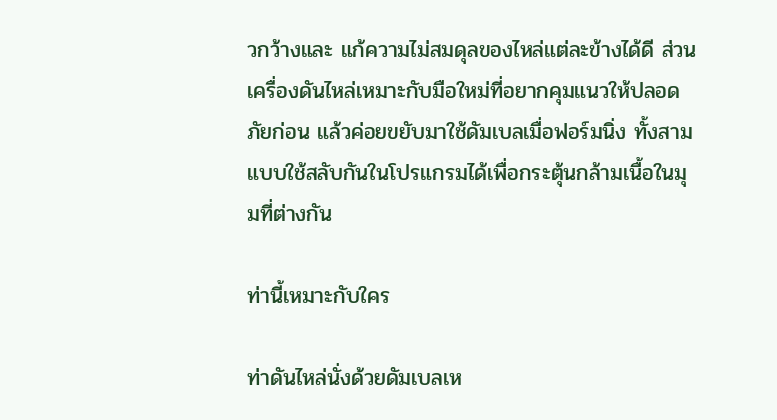วกว้างและ แก้ความไม่สมดุลของไหล่แต่ละข้างได้ดี ส่วนเครื่องดันไหล่เหมาะกับมือใหม่ที่อยากคุมแนวให้ปลอดภัยก่อน แล้วค่อยขยับมาใช้ดัมเบลเมื่อฟอร์มนิ่ง ทั้งสามแบบใช้สลับกันในโปรแกรมได้เพื่อกระตุ้นกล้ามเนื้อในมุมที่ต่างกัน

ท่านี้เหมาะกับใคร

ท่าดันไหล่นั่งด้วยดัมเบลเห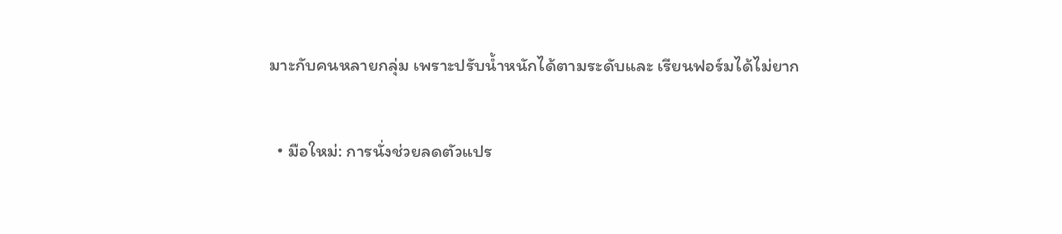มาะกับคนหลายกลุ่ม เพราะปรับน้ำหนักได้ตามระดับและ เรียนฟอร์มได้ไม่ยาก

  • มือใหม่: การนั่งช่วยลดตัวแปร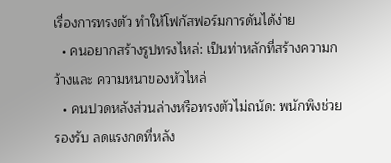เรื่องการทรงตัว ทำให้โฟกัสฟอร์มการดันได้ง่าย
  • คนอยากสร้างรูปทรงไหล่: เป็นท่าหลักที่สร้างความกว้างและ ความหนาของหัวไหล่
  • คนปวดหลังส่วนล่างหรือทรงตัวไม่ถนัด: พนักพิงช่วยรองรับ ลดแรงกดที่หลัง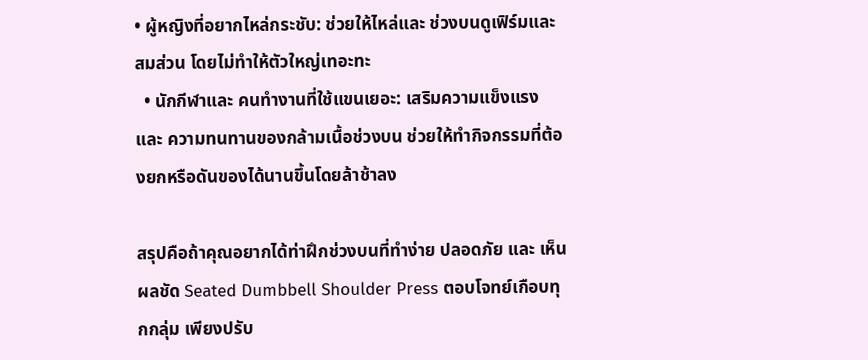• ผู้หญิงที่อยากไหล่กระชับ: ช่วยให้ไหล่และ ช่วงบนดูเฟิร์มและ สมส่วน โดยไม่ทำให้ตัวใหญ่เทอะทะ
  • นักกีฬาและ คนทำงานที่ใช้แขนเยอะ: เสริมความแข็งแรงและ ความทนทานของกล้ามเนื้อช่วงบน ช่วยให้ทำกิจกรรมที่ต้องยกหรือดันของได้นานขึ้นโดยล้าช้าลง

สรุปคือถ้าคุณอยากได้ท่าฝึกช่วงบนที่ทำง่าย ปลอดภัย และ เห็นผลชัด Seated Dumbbell Shoulder Press ตอบโจทย์เกือบทุกกลุ่ม เพียงปรับ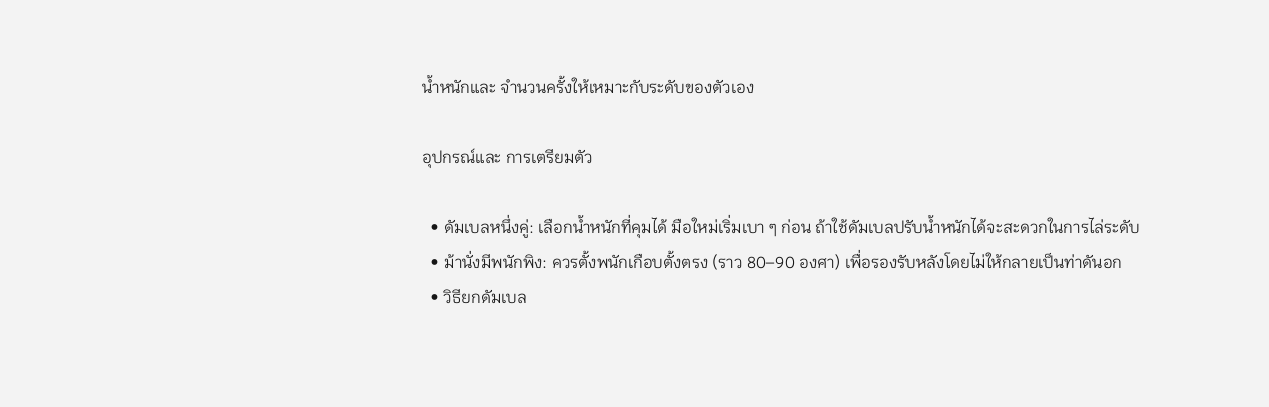น้ำหนักและ จำนวนครั้งให้เหมาะกับระดับของตัวเอง

อุปกรณ์และ การเตรียมตัว

  • ดัมเบลหนึ่งคู่: เลือกน้ำหนักที่คุมได้ มือใหม่เริ่มเบา ๆ ก่อน ถ้าใช้ดัมเบลปรับน้ำหนักได้จะสะดวกในการไล่ระดับ
  • ม้านั่งมีพนักพิง: ควรตั้งพนักเกือบตั้งตรง (ราว 80–90 องศา) เพื่อรองรับหลังโดยไม่ให้กลายเป็นท่าดันอก
  • วิธียกดัมเบล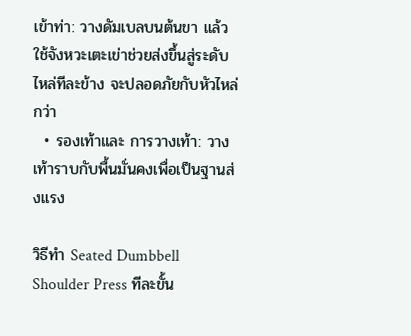เข้าท่า: วางดัมเบลบนต้นขา แล้วใช้จังหวะเตะเข่าช่วยส่งขึ้นสู่ระดับไหล่ทีละข้าง จะปลอดภัยกับหัวไหล่กว่า
  • รองเท้าและ การวางเท้า: วางเท้าราบกับพื้นมั่นคงเพื่อเป็นฐานส่งแรง

วิธีทำ Seated Dumbbell Shoulder Press ทีละขั้น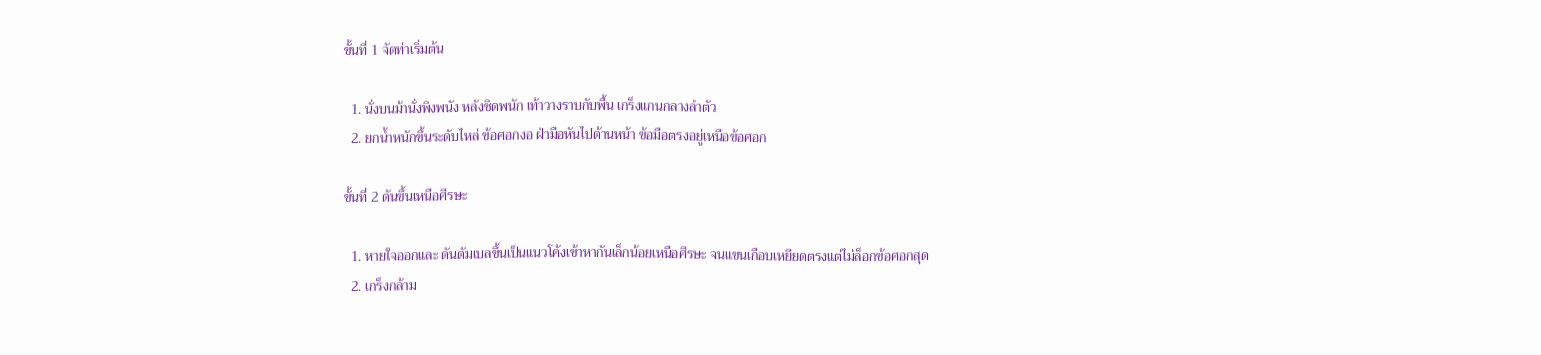ขั้นที่ 1 จัดท่าเริ่มต้น

  1. นั่งบนม้านั่งพิงพนัง หลังชิดพนัก เท้าวางราบกับพื้น เกร็งแกนกลางลำตัว
  2. ยกน้ำหนักขึ้นระดับไหล่ ข้อศอกงอ ฝ่ามือหันไปด้านหน้า ข้อมือตรงอยู่เหนือข้อศอก

ขั้นที่ 2 ดันขึ้นเหนือศีรษะ

  1. หายใจออกและ ดันดัมเบลขึ้นเป็นแนวโค้งเข้าหากันเล็กน้อยเหนือศีรษะ จนแขนเกือบเหยียดตรงแต่ไม่ล็อกข้อศอกสุด
  2. เกร็งกล้าม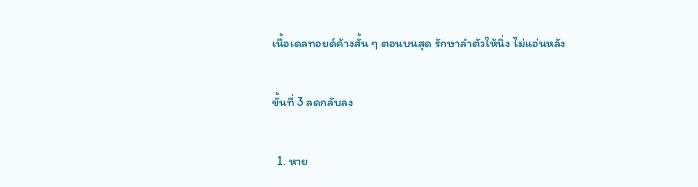เนื้อเดลทอยด์ค้างสั้น ๆ ตอนบนสุด รักษาลำตัวให้นิ่ง ไม่แอ่นหลัง

ขั้นที่ 3 ลดกลับลง

  1. หาย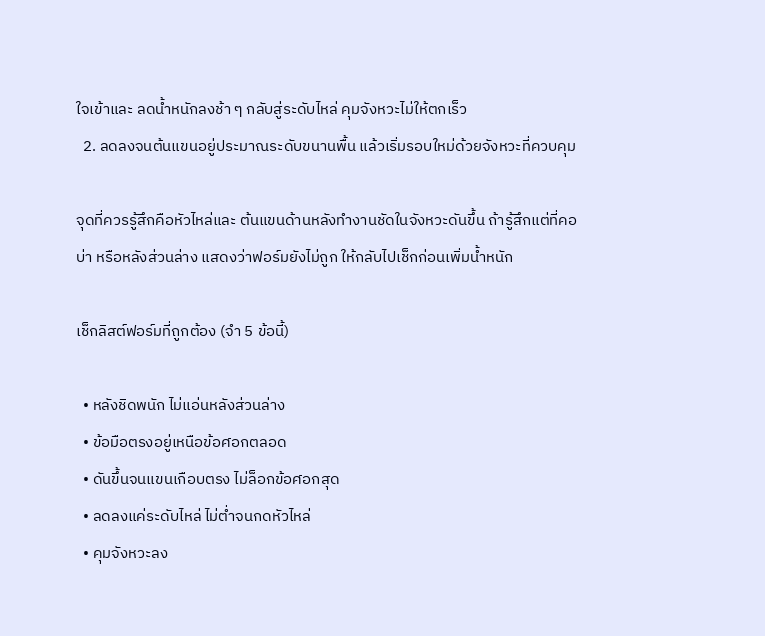ใจเข้าและ ลดน้ำหนักลงช้า ๆ กลับสู่ระดับไหล่ คุมจังหวะไม่ให้ตกเร็ว
  2. ลดลงจนต้นแขนอยู่ประมาณระดับขนานพื้น แล้วเริ่มรอบใหม่ด้วยจังหวะที่ควบคุม

จุดที่ควรรู้สึกคือหัวไหล่และ ต้นแขนด้านหลังทำงานชัดในจังหวะดันขึ้น ถ้ารู้สึกแต่ที่คอ บ่า หรือหลังส่วนล่าง แสดงว่าฟอร์มยังไม่ถูก ให้กลับไปเช็กก่อนเพิ่มน้ำหนัก

เช็กลิสต์ฟอร์มที่ถูกต้อง (จำ 5 ข้อนี้)

  • หลังชิดพนัก ไม่แอ่นหลังส่วนล่าง
  • ข้อมือตรงอยู่เหนือข้อศอกตลอด
  • ดันขึ้นจนแขนเกือบตรง ไม่ล็อกข้อศอกสุด
  • ลดลงแค่ระดับไหล่ ไม่ต่ำจนกดหัวไหล่
  • คุมจังหวะลง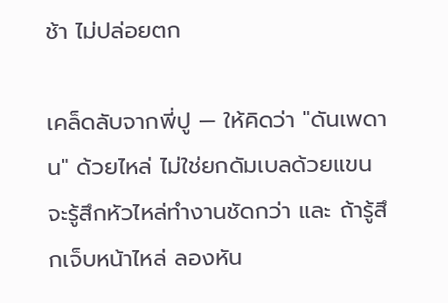ช้า ไม่ปล่อยตก

เคล็ดลับจากพี่ปู — ให้คิดว่า "ดันเพดาน" ด้วยไหล่ ไม่ใช่ยกดัมเบลด้วยแขน จะรู้สึกหัวไหล่ทำงานชัดกว่า และ ถ้ารู้สึกเจ็บหน้าไหล่ ลองหัน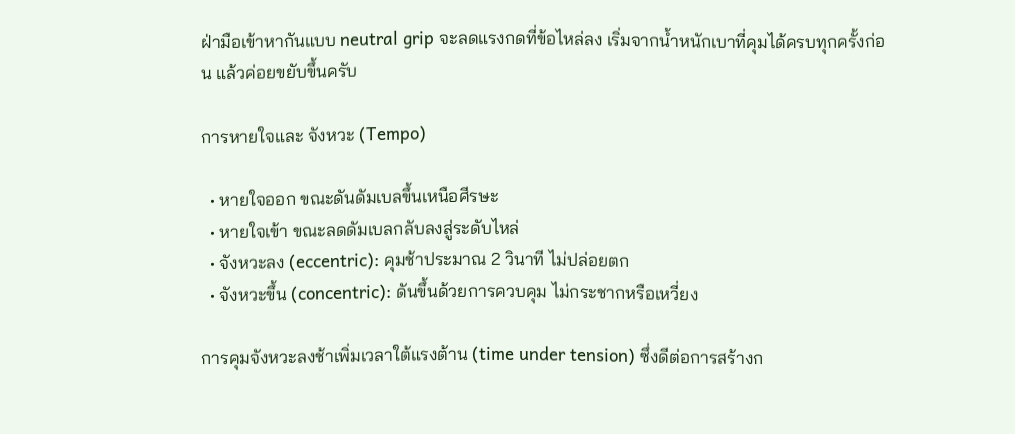ฝ่ามือเข้าหากันแบบ neutral grip จะลดแรงกดที่ข้อไหล่ลง เริ่มจากน้ำหนักเบาที่คุมได้ครบทุกครั้งก่อน แล้วค่อยขยับขึ้นครับ

การหายใจและ จังหวะ (Tempo)

  • หายใจออก ขณะดันดัมเบลขึ้นเหนือศีรษะ
  • หายใจเข้า ขณะลดดัมเบลกลับลงสู่ระดับไหล่
  • จังหวะลง (eccentric): คุมช้าประมาณ 2 วินาที ไม่ปล่อยตก
  • จังหวะขึ้น (concentric): ดันขึ้นด้วยการควบคุม ไม่กระชากหรือเหวี่ยง

การคุมจังหวะลงช้าเพิ่มเวลาใต้แรงต้าน (time under tension) ซึ่งดีต่อการสร้างก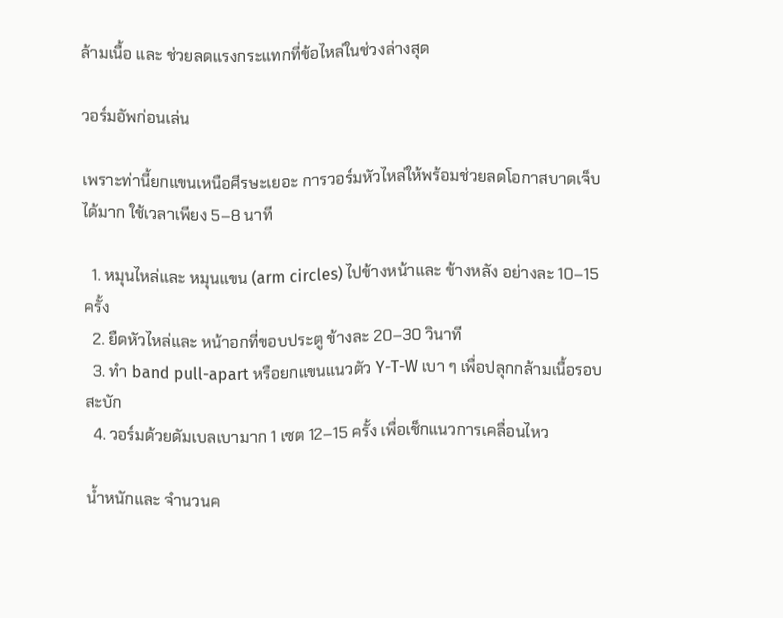ล้ามเนื้อ และ ช่วยลดแรงกระแทกที่ข้อไหล่ในช่วงล่างสุด

วอร์มอัพก่อนเล่น

เพราะท่านี้ยกแขนเหนือศีรษะเยอะ การวอร์มหัวไหล่ให้พร้อมช่วยลดโอกาสบาดเจ็บได้มาก ใช้เวลาเพียง 5–8 นาที

  1. หมุนไหล่และ หมุนแขน (arm circles) ไปข้างหน้าและ ข้างหลัง อย่างละ 10–15 ครั้ง
  2. ยืดหัวไหล่และ หน้าอกที่ขอบประตู ข้างละ 20–30 วินาที
  3. ทำ band pull-apart หรือยกแขนแนวตัว Y-T-W เบา ๆ เพื่อปลุกกล้ามเนื้อรอบสะบัก
  4. วอร์มด้วยดัมเบลเบามาก 1 เซต 12–15 ครั้ง เพื่อเช็กแนวการเคลื่อนไหว

น้ำหนักและ จำนวนค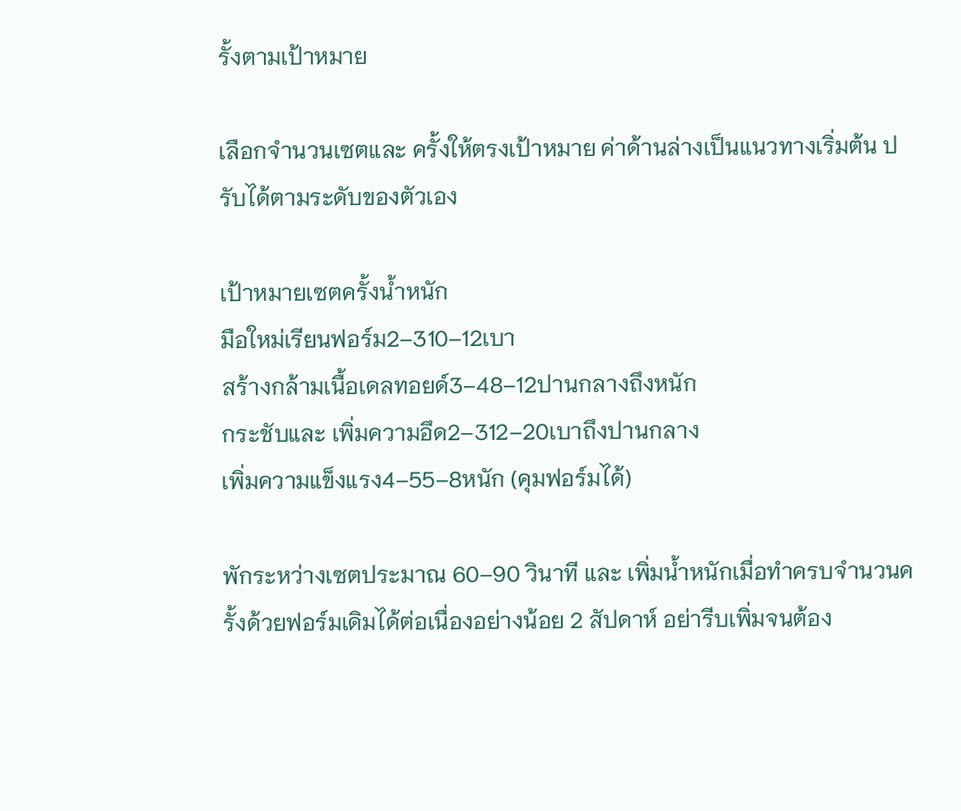รั้งตามเป้าหมาย

เลือกจำนวนเซตและ ครั้งให้ตรงเป้าหมาย ค่าด้านล่างเป็นแนวทางเริ่มต้น ปรับได้ตามระดับของตัวเอง

เป้าหมายเซตครั้งน้ำหนัก
มือใหม่เรียนฟอร์ม2–310–12เบา
สร้างกล้ามเนื้อเดลทอยด์3–48–12ปานกลางถึงหนัก
กระชับและ เพิ่มความอึด2–312–20เบาถึงปานกลาง
เพิ่มความแข็งแรง4–55–8หนัก (คุมฟอร์มได้)

พักระหว่างเซตประมาณ 60–90 วินาที และ เพิ่มน้ำหนักเมื่อทำครบจำนวนครั้งด้วยฟอร์มเดิมได้ต่อเนื่องอย่างน้อย 2 สัปดาห์ อย่ารีบเพิ่มจนต้อง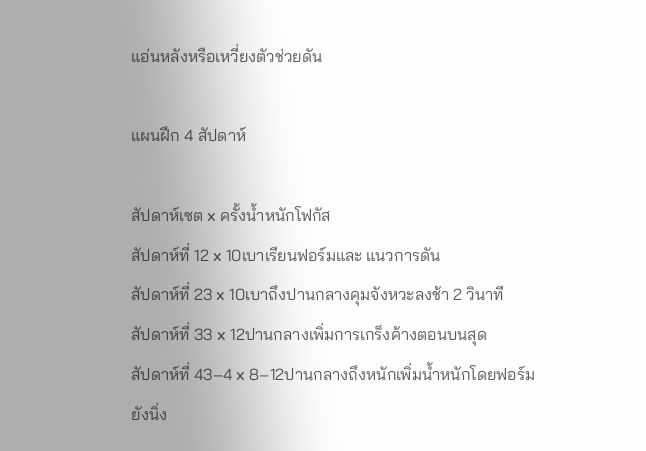แอ่นหลังหรือเหวี่ยงตัวช่วยดัน

แผนฝึก 4 สัปดาห์

สัปดาห์เซต x ครั้งน้ำหนักโฟกัส
สัปดาห์ที่ 12 x 10เบาเรียนฟอร์มและ แนวการดัน
สัปดาห์ที่ 23 x 10เบาถึงปานกลางคุมจังหวะลงช้า 2 วินาที
สัปดาห์ที่ 33 x 12ปานกลางเพิ่มการเกร็งค้างตอนบนสุด
สัปดาห์ที่ 43–4 x 8–12ปานกลางถึงหนักเพิ่มน้ำหนักโดยฟอร์มยังนิ่ง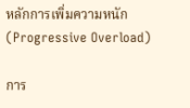หลักการเพิ่มความหนัก (Progressive Overload)

การ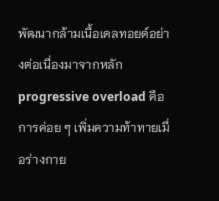พัฒนากล้ามเนื้อเดลทอยด์อย่างต่อเนื่องมาจากหลัก progressive overload คือการค่อย ๆ เพิ่มความท้าทายเมื่อร่างกาย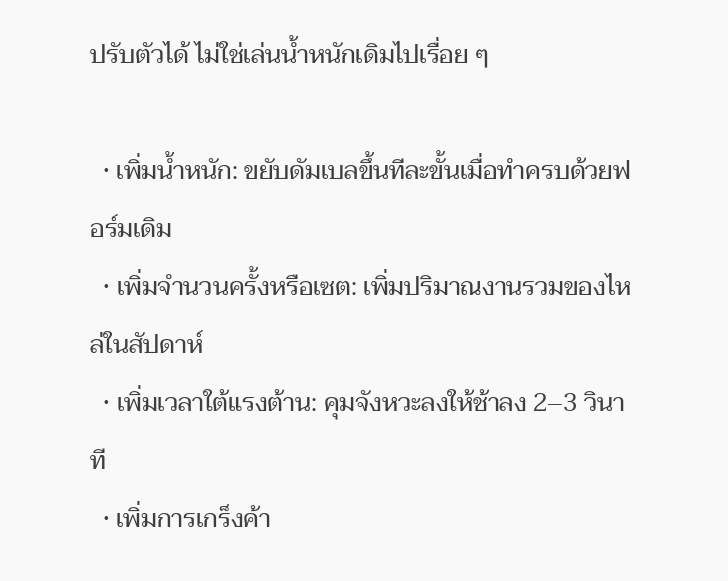ปรับตัวได้ ไม่ใช่เล่นน้ำหนักเดิมไปเรื่อย ๆ

  • เพิ่มน้ำหนัก: ขยับดัมเบลขึ้นทีละขั้นเมื่อทำครบด้วยฟอร์มเดิม
  • เพิ่มจำนวนครั้งหรือเซต: เพิ่มปริมาณงานรวมของไหล่ในสัปดาห์
  • เพิ่มเวลาใต้แรงต้าน: คุมจังหวะลงให้ช้าลง 2–3 วินาที
  • เพิ่มการเกร็งค้า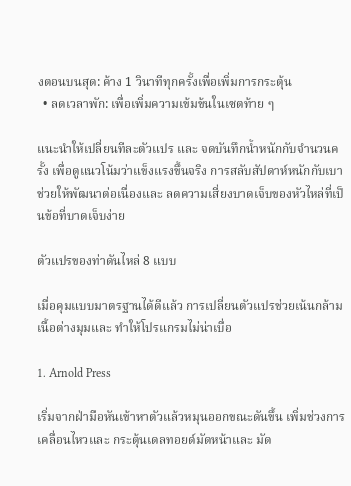งตอนบนสุด: ค้าง 1 วินาทีทุกครั้งเพื่อเพิ่มการกระตุ้น
  • ลดเวลาพัก: เพื่อเพิ่มความเข้มข้นในเซตท้าย ๆ

แนะนำให้เปลี่ยนทีละตัวแปร และ จดบันทึกน้ำหนักกับจำนวนครั้ง เพื่อดูแนวโน้มว่าแข็งแรงขึ้นจริง การสลับสัปดาห์หนักกับเบาช่วยให้พัฒนาต่อเนื่องและ ลดความเสี่ยงบาดเจ็บของหัวไหล่ที่เป็นข้อที่บาดเจ็บง่าย

ตัวแปรของท่าดันไหล่ 8 แบบ

เมื่อคุมแบบมาตรฐานได้ดีแล้ว การเปลี่ยนตัวแปรช่วยเน้นกล้ามเนื้อต่างมุมและ ทำให้โปรแกรมไม่น่าเบื่อ

1. Arnold Press

เริ่มจากฝ่ามือหันเข้าหาตัวแล้วหมุนออกขณะดันขึ้น เพิ่มช่วงการเคลื่อนไหวและ กระตุ้นเดลทอยด์มัดหน้าและ มัด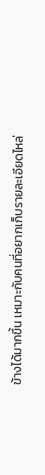ข้างได้มากขึ้น เหมาะกับคนที่อยากเก็บรายละเอียดไหล่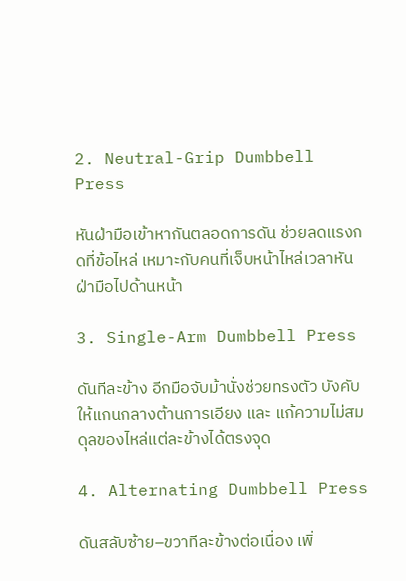2. Neutral-Grip Dumbbell Press

หันฝ่ามือเข้าหากันตลอดการดัน ช่วยลดแรงกดที่ข้อไหล่ เหมาะกับคนที่เจ็บหน้าไหล่เวลาหันฝ่ามือไปด้านหน้า

3. Single-Arm Dumbbell Press

ดันทีละข้าง อีกมือจับม้านั่งช่วยทรงตัว บังคับให้แกนกลางต้านการเอียง และ แก้ความไม่สมดุลของไหล่แต่ละข้างได้ตรงจุด

4. Alternating Dumbbell Press

ดันสลับซ้าย–ขวาทีละข้างต่อเนื่อง เพิ่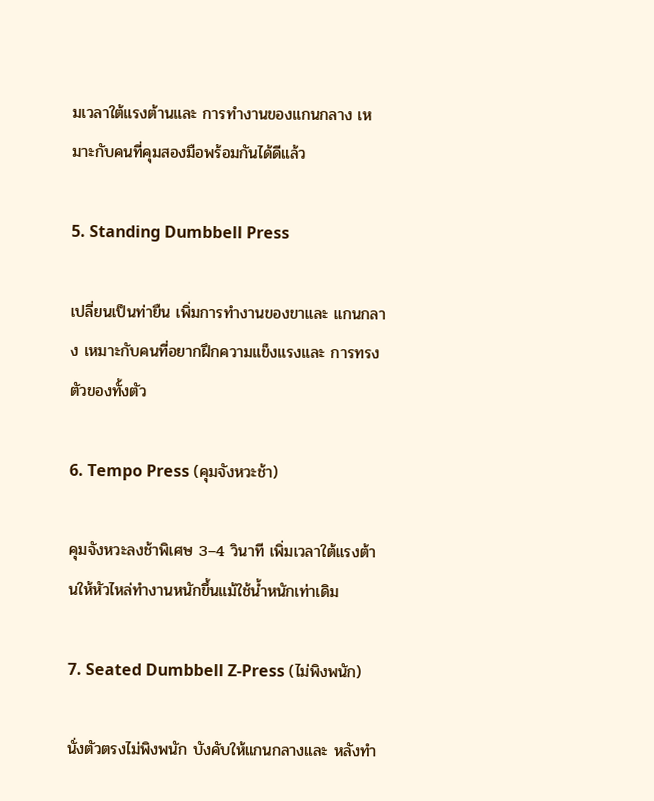มเวลาใต้แรงต้านและ การทำงานของแกนกลาง เหมาะกับคนที่คุมสองมือพร้อมกันได้ดีแล้ว

5. Standing Dumbbell Press

เปลี่ยนเป็นท่ายืน เพิ่มการทำงานของขาและ แกนกลาง เหมาะกับคนที่อยากฝึกความแข็งแรงและ การทรงตัวของทั้งตัว

6. Tempo Press (คุมจังหวะช้า)

คุมจังหวะลงช้าพิเศษ 3–4 วินาที เพิ่มเวลาใต้แรงต้านให้หัวไหล่ทำงานหนักขึ้นแม้ใช้น้ำหนักเท่าเดิม

7. Seated Dumbbell Z-Press (ไม่พิงพนัก)

นั่งตัวตรงไม่พิงพนัก บังคับให้แกนกลางและ หลังทำ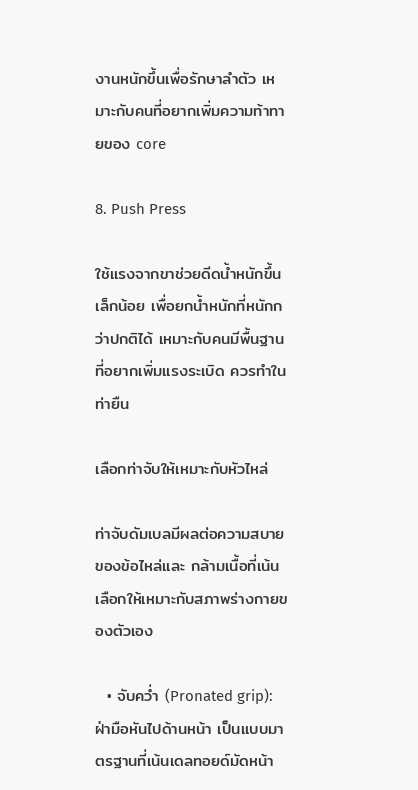งานหนักขึ้นเพื่อรักษาลำตัว เหมาะกับคนที่อยากเพิ่มความท้าทายของ core

8. Push Press

ใช้แรงจากขาช่วยดีดน้ำหนักขึ้นเล็กน้อย เพื่อยกน้ำหนักที่หนักกว่าปกติได้ เหมาะกับคนมีพื้นฐานที่อยากเพิ่มแรงระเบิด ควรทำในท่ายืน

เลือกท่าจับให้เหมาะกับหัวไหล่

ท่าจับดัมเบลมีผลต่อความสบายของข้อไหล่และ กล้ามเนื้อที่เน้น เลือกให้เหมาะกับสภาพร่างกายของตัวเอง

  • จับคว่ำ (Pronated grip): ฝ่ามือหันไปด้านหน้า เป็นแบบมาตรฐานที่เน้นเดลทอยด์มัดหน้า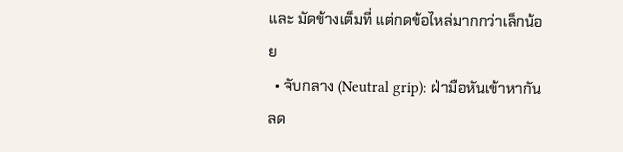และ มัดข้างเต็มที่ แต่กดข้อไหล่มากกว่าเล็กน้อย
  • จับกลาง (Neutral grip): ฝ่ามือหันเข้าหากัน ลด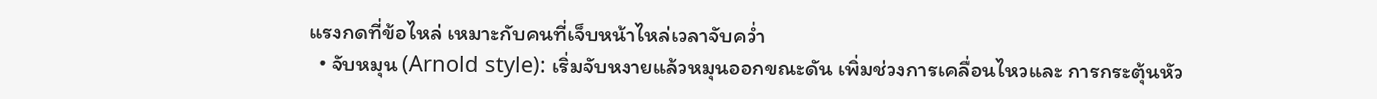แรงกดที่ข้อไหล่ เหมาะกับคนที่เจ็บหน้าไหล่เวลาจับคว่ำ
  • จับหมุน (Arnold style): เริ่มจับหงายแล้วหมุนออกขณะดัน เพิ่มช่วงการเคลื่อนไหวและ การกระตุ้นหัว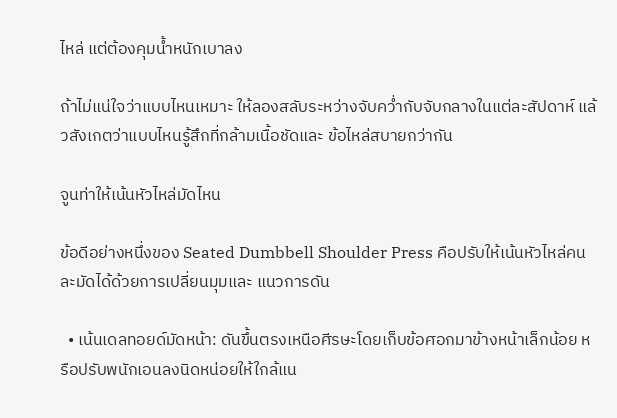ไหล่ แต่ต้องคุมน้ำหนักเบาลง

ถ้าไม่แน่ใจว่าแบบไหนเหมาะ ให้ลองสลับระหว่างจับคว่ำกับจับกลางในแต่ละสัปดาห์ แล้วสังเกตว่าแบบไหนรู้สึกที่กล้ามเนื้อชัดและ ข้อไหล่สบายกว่ากัน

จูนท่าให้เน้นหัวไหล่มัดไหน

ข้อดีอย่างหนึ่งของ Seated Dumbbell Shoulder Press คือปรับให้เน้นหัวไหล่คนละมัดได้ด้วยการเปลี่ยนมุมและ แนวการดัน

  • เน้นเดลทอยด์มัดหน้า: ดันขึ้นตรงเหนือศีรษะโดยเก็บข้อศอกมาข้างหน้าเล็กน้อย หรือปรับพนักเอนลงนิดหน่อยให้ใกล้แน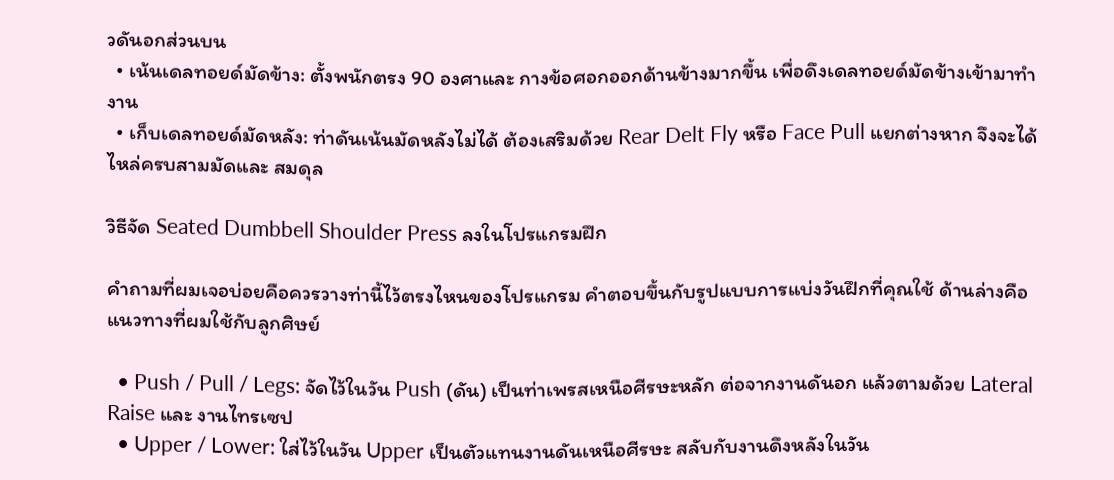วดันอกส่วนบน
  • เน้นเดลทอยด์มัดข้าง: ตั้งพนักตรง 90 องศาและ กางข้อศอกออกด้านข้างมากขึ้น เพื่อดึงเดลทอยด์มัดข้างเข้ามาทำงาน
  • เก็บเดลทอยด์มัดหลัง: ท่าดันเน้นมัดหลังไม่ได้ ต้องเสริมด้วย Rear Delt Fly หรือ Face Pull แยกต่างหาก จึงจะได้ไหล่ครบสามมัดและ สมดุล

วิธีจัด Seated Dumbbell Shoulder Press ลงในโปรแกรมฝึก

คำถามที่ผมเจอบ่อยคือควรวางท่านี้ไว้ตรงไหนของโปรแกรม คำตอบขึ้นกับรูปแบบการแบ่งวันฝึกที่คุณใช้ ด้านล่างคือแนวทางที่ผมใช้กับลูกศิษย์

  • Push / Pull / Legs: จัดไว้ในวัน Push (ดัน) เป็นท่าเพรสเหนือศีรษะหลัก ต่อจากงานดันอก แล้วตามด้วย Lateral Raise และ งานไทรเซป
  • Upper / Lower: ใส่ไว้ในวัน Upper เป็นตัวแทนงานดันเหนือศีรษะ สลับกับงานดึงหลังในวัน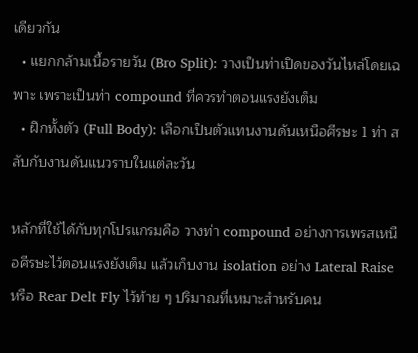เดียวกัน
  • แยกกล้ามเนื้อรายวัน (Bro Split): วางเป็นท่าเปิดของวันไหล่โดยเฉพาะ เพราะเป็นท่า compound ที่ควรทำตอนแรงยังเต็ม
  • ฝึกทั้งตัว (Full Body): เลือกเป็นตัวแทนงานดันเหนือศีรษะ 1 ท่า สลับกับงานดันแนวราบในแต่ละวัน

หลักที่ใช้ได้กับทุกโปรแกรมคือ วางท่า compound อย่างการเพรสเหนือศีรษะไว้ตอนแรงยังเต็ม แล้วเก็บงาน isolation อย่าง Lateral Raise หรือ Rear Delt Fly ไว้ท้าย ๆ ปริมาณที่เหมาะสำหรับคน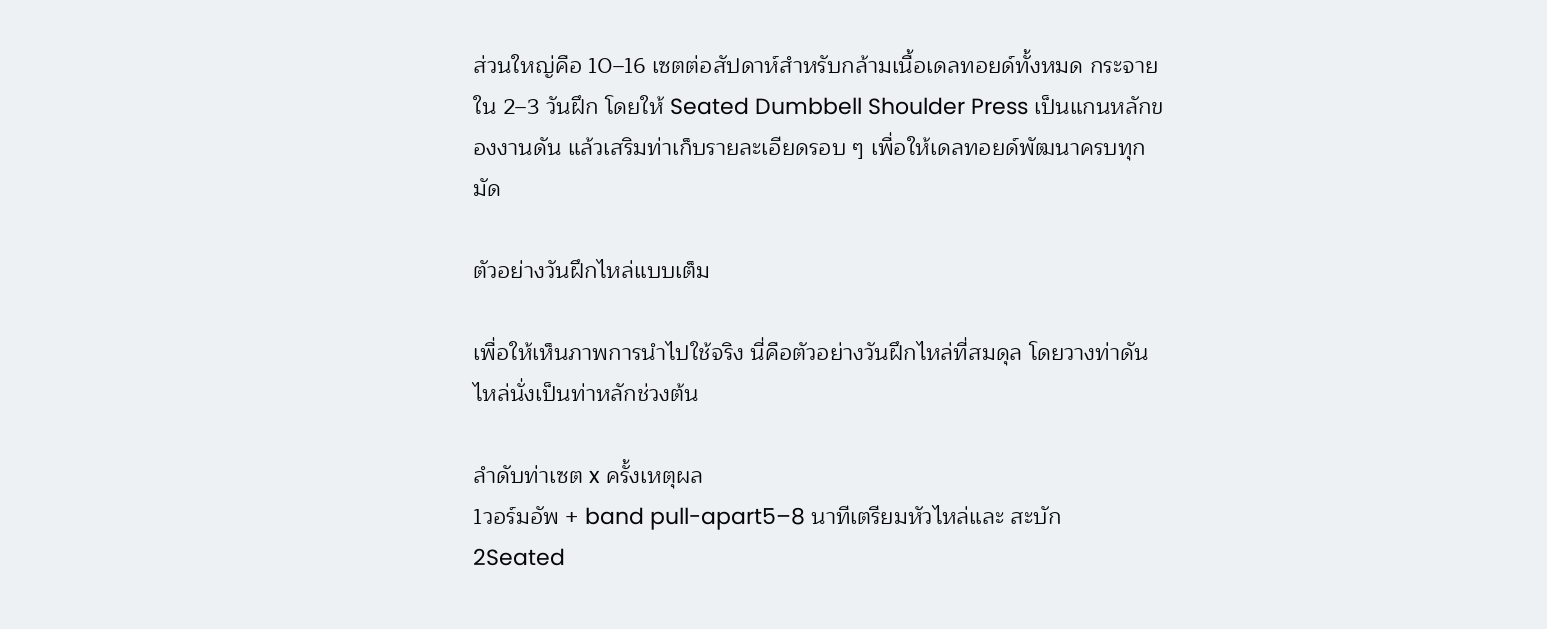ส่วนใหญ่คือ 10–16 เซตต่อสัปดาห์สำหรับกล้ามเนื้อเดลทอยด์ทั้งหมด กระจายใน 2–3 วันฝึก โดยให้ Seated Dumbbell Shoulder Press เป็นแกนหลักของงานดัน แล้วเสริมท่าเก็บรายละเอียดรอบ ๆ เพื่อให้เดลทอยด์พัฒนาครบทุกมัด

ตัวอย่างวันฝึกไหล่แบบเต็ม

เพื่อให้เห็นภาพการนำไปใช้จริง นี่คือตัวอย่างวันฝึกไหล่ที่สมดุล โดยวางท่าดันไหล่นั่งเป็นท่าหลักช่วงต้น

ลำดับท่าเซต x ครั้งเหตุผล
1วอร์มอัพ + band pull-apart5–8 นาทีเตรียมหัวไหล่และ สะบัก
2Seated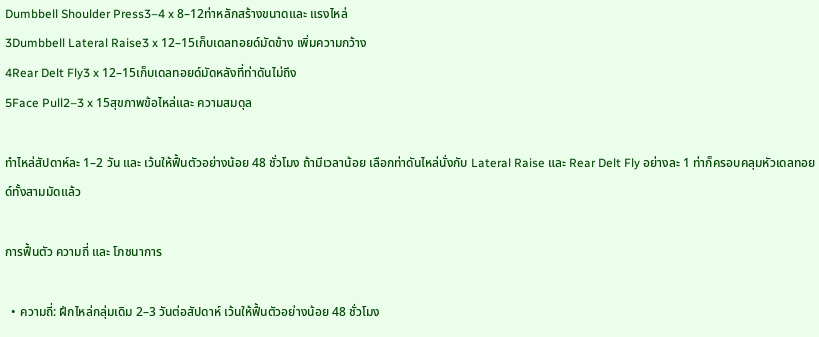Dumbbell Shoulder Press3–4 x 8–12ท่าหลักสร้างขนาดและ แรงไหล่
3Dumbbell Lateral Raise3 x 12–15เก็บเดลทอยด์มัดข้าง เพิ่มความกว้าง
4Rear Delt Fly3 x 12–15เก็บเดลทอยด์มัดหลังที่ท่าดันไม่ถึง
5Face Pull2–3 x 15สุขภาพข้อไหล่และ ความสมดุล

ทำไหล่สัปดาห์ละ 1–2 วัน และ เว้นให้ฟื้นตัวอย่างน้อย 48 ชั่วโมง ถ้ามีเวลาน้อย เลือกท่าดันไหล่นั่งกับ Lateral Raise และ Rear Delt Fly อย่างละ 1 ท่าก็ครอบคลุมหัวเดลทอยด์ทั้งสามมัดแล้ว

การฟื้นตัว ความถี่ และ โภชนาการ

  • ความถี่: ฝึกไหล่กลุ่มเดิม 2–3 วันต่อสัปดาห์ เว้นให้ฟื้นตัวอย่างน้อย 48 ชั่วโมง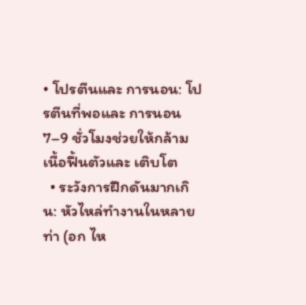• โปรตีนและ การนอน: โปรตีนที่พอและ การนอน 7–9 ชั่วโมงช่วยให้กล้ามเนื้อฟื้นตัวและ เติบโต
  • ระวังการฝึกดันมากเกิน: หัวไหล่ทำงานในหลายท่า (อก ไห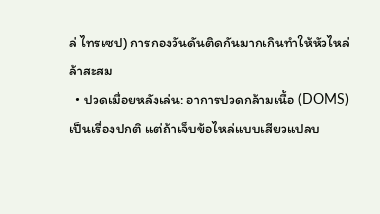ล่ ไทรเซป) การกองวันดันติดกันมากเกินทำให้หัวไหล่ล้าสะสม
  • ปวดเมื่อยหลังเล่น: อาการปวดกล้ามเนื้อ (DOMS) เป็นเรื่องปกติ แต่ถ้าเจ็บข้อไหล่แบบเสียวแปลบ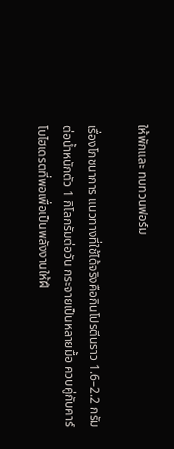ให้พักและ ทบทวนฟอร์ม

เรื่องโภชนาการ แนวทางที่ใช้ได้จริงคือกินโปรตีนราว 1.6–2.2 กรัมต่อน้ำหนักตัว 1 กิโลกรัมต่อวัน กระจายเป็นหลายมื้อ ควบคู่กับคาร์โบไฮเดรตที่พอเพื่อเป็นพลังงานให้ฝึ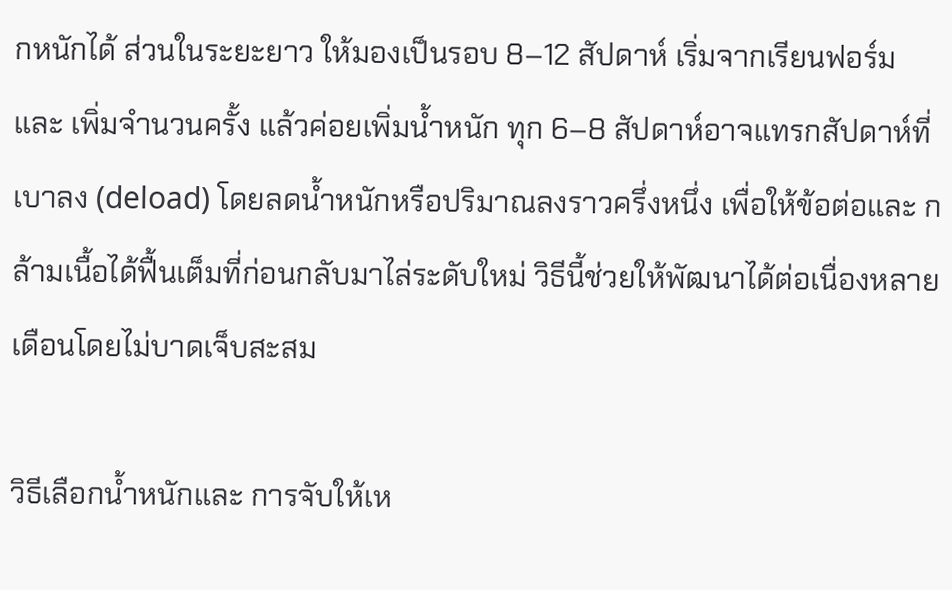กหนักได้ ส่วนในระยะยาว ให้มองเป็นรอบ 8–12 สัปดาห์ เริ่มจากเรียนฟอร์มและ เพิ่มจำนวนครั้ง แล้วค่อยเพิ่มน้ำหนัก ทุก 6–8 สัปดาห์อาจแทรกสัปดาห์ที่เบาลง (deload) โดยลดน้ำหนักหรือปริมาณลงราวครึ่งหนึ่ง เพื่อให้ข้อต่อและ กล้ามเนื้อได้ฟื้นเต็มที่ก่อนกลับมาไล่ระดับใหม่ วิธีนี้ช่วยให้พัฒนาได้ต่อเนื่องหลายเดือนโดยไม่บาดเจ็บสะสม

วิธีเลือกน้ำหนักและ การจับให้เห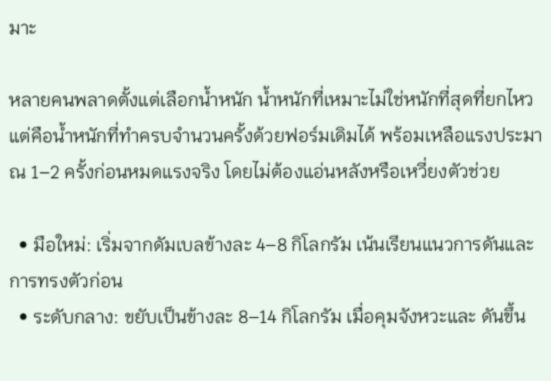มาะ

หลายคนพลาดตั้งแต่เลือกน้ำหนัก น้ำหนักที่เหมาะไม่ใช่หนักที่สุดที่ยกไหว แต่คือน้ำหนักที่ทำครบจำนวนครั้งด้วยฟอร์มเดิมได้ พร้อมเหลือแรงประมาณ 1–2 ครั้งก่อนหมดแรงจริง โดยไม่ต้องแอ่นหลังหรือเหวี่ยงตัวช่วย

  • มือใหม่: เริ่มจากดัมเบลข้างละ 4–8 กิโลกรัม เน้นเรียนแนวการดันและ การทรงตัวก่อน
  • ระดับกลาง: ขยับเป็นข้างละ 8–14 กิโลกรัม เมื่อคุมจังหวะและ ดันขึ้น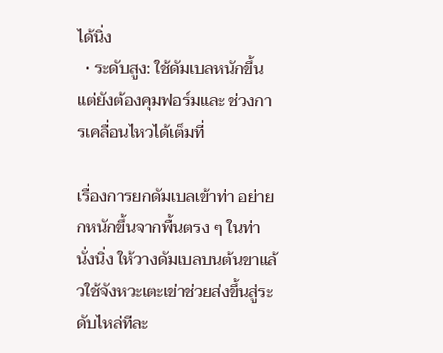ได้นิ่ง
  • ระดับสูง: ใช้ดัมเบลหนักขึ้น แต่ยังต้องคุมฟอร์มและ ช่วงการเคลื่อนไหวได้เต็มที่

เรื่องการยกดัมเบลเข้าท่า อย่ายกหนักขึ้นจากพื้นตรง ๆ ในท่านั่งนิ่ง ให้วางดัมเบลบนต้นขาแล้วใช้จังหวะเตะเข่าช่วยส่งขึ้นสู่ระดับไหล่ทีละ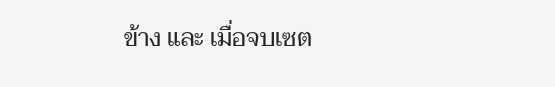ข้าง และ เมื่อจบเซต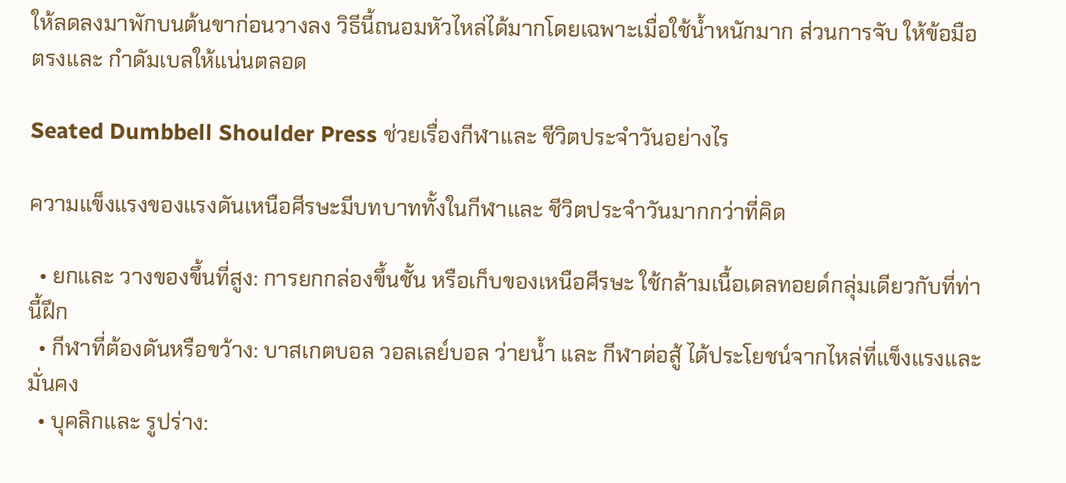ให้ลดลงมาพักบนต้นขาก่อนวางลง วิธีนี้ถนอมหัวไหล่ได้มากโดยเฉพาะเมื่อใช้น้ำหนักมาก ส่วนการจับ ให้ข้อมือตรงและ กำดัมเบลให้แน่นตลอด

Seated Dumbbell Shoulder Press ช่วยเรื่องกีฬาและ ชีวิตประจำวันอย่างไร

ความแข็งแรงของแรงดันเหนือศีรษะมีบทบาททั้งในกีฬาและ ชีวิตประจำวันมากกว่าที่คิด

  • ยกและ วางของขึ้นที่สูง: การยกกล่องขึ้นชั้น หรือเก็บของเหนือศีรษะ ใช้กล้ามเนื้อเดลทอยด์กลุ่มเดียวกับที่ท่านี้ฝึก
  • กีฬาที่ต้องดันหรือขว้าง: บาสเกตบอล วอลเลย์บอล ว่ายน้ำ และ กีฬาต่อสู้ ได้ประโยชน์จากไหล่ที่แข็งแรงและ มั่นคง
  • บุคลิกและ รูปร่าง: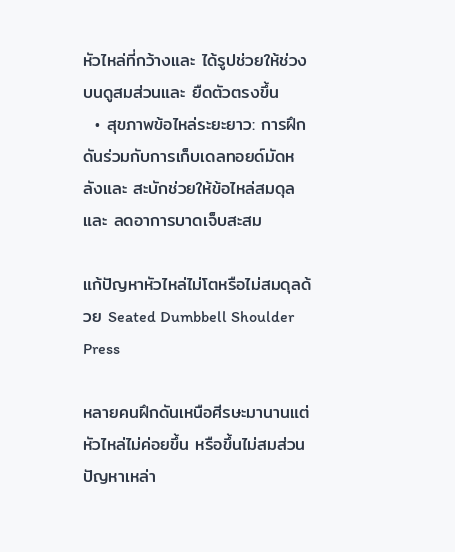หัวไหล่ที่กว้างและ ได้รูปช่วยให้ช่วงบนดูสมส่วนและ ยืดตัวตรงขึ้น
  • สุขภาพข้อไหล่ระยะยาว: การฝึกดันร่วมกับการเก็บเดลทอยด์มัดหลังและ สะบักช่วยให้ข้อไหล่สมดุลและ ลดอาการบาดเจ็บสะสม

แก้ปัญหาหัวไหล่ไม่โตหรือไม่สมดุลด้วย Seated Dumbbell Shoulder Press

หลายคนฝึกดันเหนือศีรษะมานานแต่หัวไหล่ไม่ค่อยขึ้น หรือขึ้นไม่สมส่วน ปัญหาเหล่า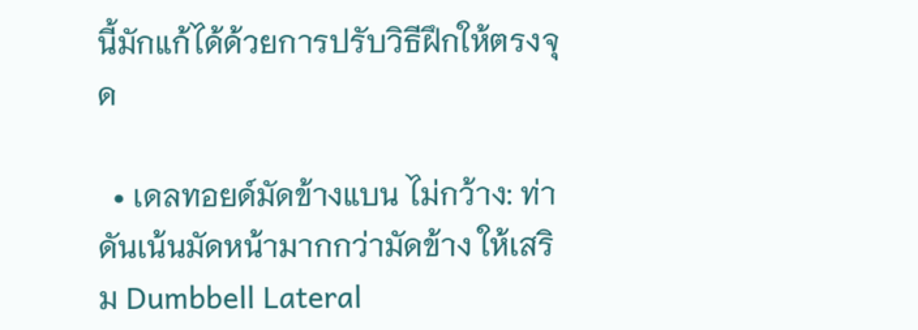นี้มักแก้ได้ด้วยการปรับวิธีฝึกให้ตรงจุด

  • เดลทอยด์มัดข้างแบน ไม่กว้าง: ท่าดันเน้นมัดหน้ามากกว่ามัดข้าง ให้เสริม Dumbbell Lateral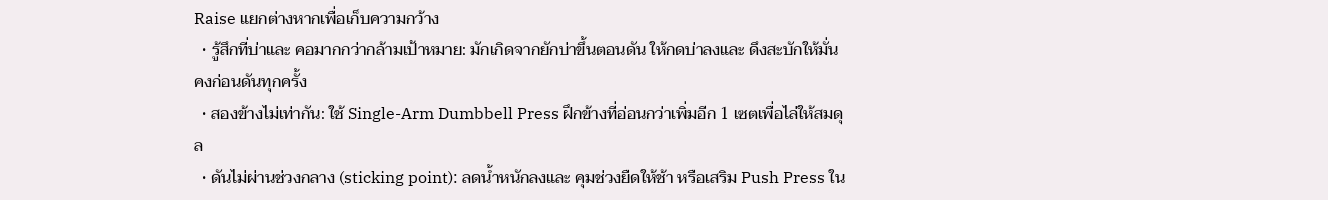Raise แยกต่างหากเพื่อเก็บความกว้าง
  • รู้สึกที่บ่าและ คอมากกว่ากล้ามเป้าหมาย: มักเกิดจากยักบ่าขึ้นตอนดัน ให้กดบ่าลงและ ดึงสะบักให้มั่นคงก่อนดันทุกครั้ง
  • สองข้างไม่เท่ากัน: ใช้ Single-Arm Dumbbell Press ฝึกข้างที่อ่อนกว่าเพิ่มอีก 1 เซตเพื่อไล่ให้สมดุล
  • ดันไม่ผ่านช่วงกลาง (sticking point): ลดน้ำหนักลงและ คุมช่วงยืดให้ช้า หรือเสริม Push Press ใน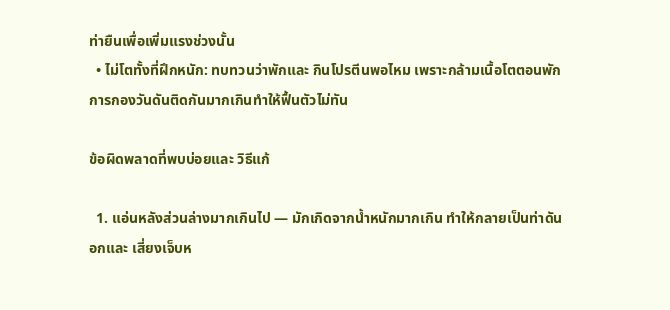ท่ายืนเพื่อเพิ่มแรงช่วงนั้น
  • ไม่โตทั้งที่ฝึกหนัก: ทบทวนว่าพักและ กินโปรตีนพอไหม เพราะกล้ามเนื้อโตตอนพัก การกองวันดันติดกันมากเกินทำให้ฟื้นตัวไม่ทัน

ข้อผิดพลาดที่พบบ่อยและ วิธีแก้

  1. แอ่นหลังส่วนล่างมากเกินไป — มักเกิดจากน้ำหนักมากเกิน ทำให้กลายเป็นท่าดันอกและ เสี่ยงเจ็บห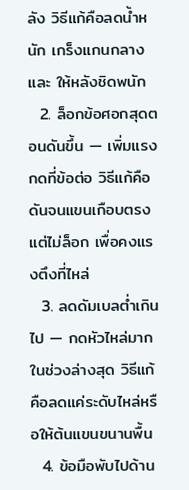ลัง วิธีแก้คือลดน้ำหนัก เกร็งแกนกลาง และ ให้หลังชิดพนัก
  2. ล็อกข้อศอกสุดตอนดันขึ้น — เพิ่มแรงกดที่ข้อต่อ วิธีแก้คือดันจนแขนเกือบตรงแต่ไม่ล็อก เพื่อคงแรงตึงที่ไหล่
  3. ลดดัมเบลต่ำเกินไป — กดหัวไหล่มากในช่วงล่างสุด วิธีแก้คือลดแค่ระดับไหล่หรือให้ต้นแขนขนานพื้น
  4. ข้อมือพับไปด้าน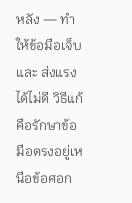หลัง — ทำให้ข้อมือเจ็บและ ส่งแรงได้ไม่ดี วิธีแก้คือรักษาข้อมือตรงอยู่เหนือข้อศอก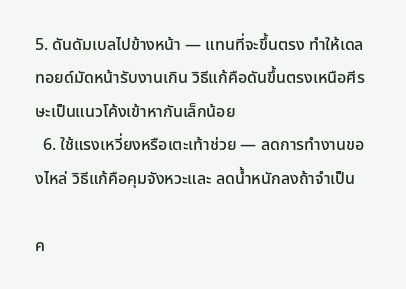5. ดันดัมเบลไปข้างหน้า — แทนที่จะขึ้นตรง ทำให้เดลทอยด์มัดหน้ารับงานเกิน วิธีแก้คือดันขึ้นตรงเหนือศีรษะเป็นแนวโค้งเข้าหากันเล็กน้อย
  6. ใช้แรงเหวี่ยงหรือเตะเท้าช่วย — ลดการทำงานของไหล่ วิธีแก้คือคุมจังหวะและ ลดน้ำหนักลงถ้าจำเป็น

ค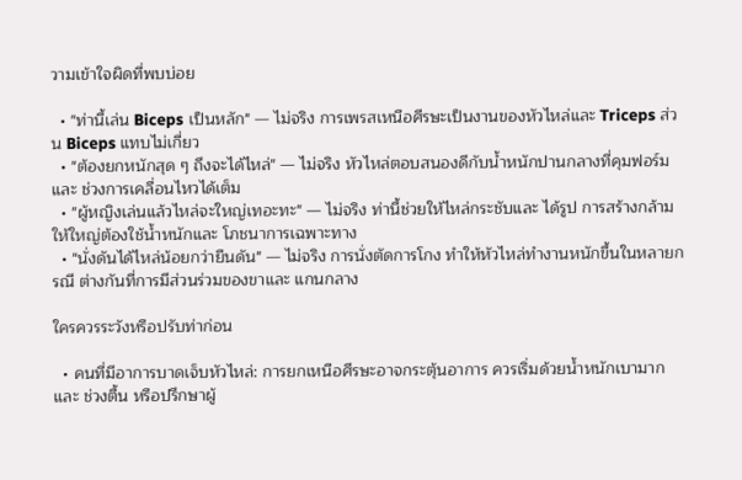วามเข้าใจผิดที่พบบ่อย

  • "ท่านี้เล่น Biceps เป็นหลัก" — ไม่จริง การเพรสเหนือศีรษะเป็นงานของหัวไหล่และ Triceps ส่วน Biceps แทบไม่เกี่ยว
  • "ต้องยกหนักสุด ๆ ถึงจะได้ไหล่" — ไม่จริง หัวไหล่ตอบสนองดีกับน้ำหนักปานกลางที่คุมฟอร์มและ ช่วงการเคลื่อนไหวได้เต็ม
  • "ผู้หญิงเล่นแล้วไหล่จะใหญ่เทอะทะ" — ไม่จริง ท่านี้ช่วยให้ไหล่กระชับและ ได้รูป การสร้างกล้ามให้ใหญ่ต้องใช้น้ำหนักและ โภชนาการเฉพาะทาง
  • "นั่งดันได้ไหล่น้อยกว่ายืนดัน" — ไม่จริง การนั่งตัดการโกง ทำให้หัวไหล่ทำงานหนักขึ้นในหลายกรณี ต่างกันที่การมีส่วนร่วมของขาและ แกนกลาง

ใครควรระวังหรือปรับท่าก่อน

  • คนที่มีอาการบาดเจ็บหัวไหล่: การยกเหนือศีรษะอาจกระตุ้นอาการ ควรเริ่มด้วยน้ำหนักเบามากและ ช่วงตื้น หรือปรึกษาผู้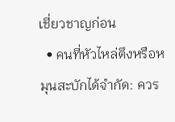เชี่ยวชาญก่อน
  • คนที่หัวไหล่ตึงหรือหมุนสะบักได้จำกัด: ควร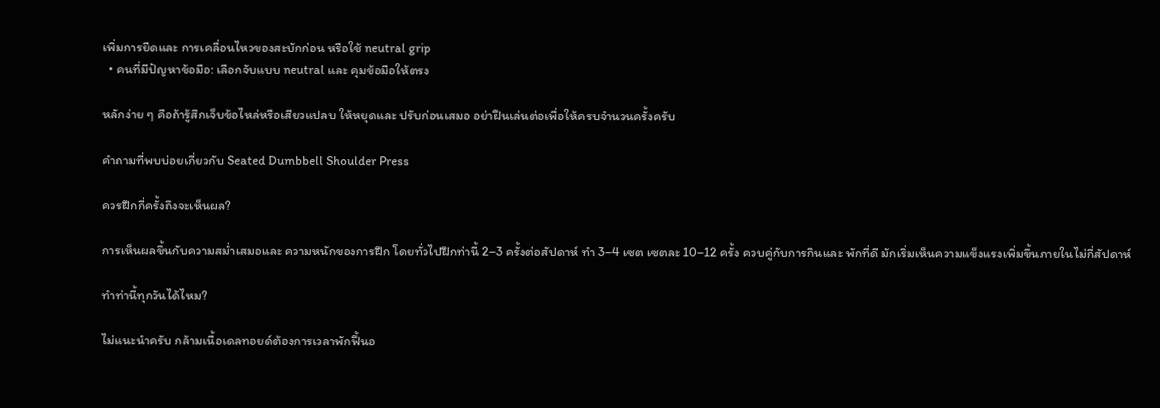เพิ่มการยืดและ การเคลื่อนไหวของสะบักก่อน หรือใช้ neutral grip
  • คนที่มีปัญหาข้อมือ: เลือกจับแบบ neutral และ คุมข้อมือให้ตรง

หลักง่าย ๆ คือถ้ารู้สึกเจ็บข้อไหล่หรือเสียวแปลบ ให้หยุดและ ปรับก่อนเสมอ อย่าฝืนเล่นต่อเพื่อให้ครบจำนวนครั้งครับ

คำถามที่พบบ่อยเกี่ยวกับ Seated Dumbbell Shoulder Press

ควรฝึกกี่ครั้งถึงจะเห็นผล?

การเห็นผลขึ้นกับความสม่ำเสมอและ ความหนักของการฝึก โดยทั่วไปฝึกท่านี้ 2–3 ครั้งต่อสัปดาห์ ทำ 3–4 เซต เซตละ 10–12 ครั้ง ควบคู่กับการกินและ พักที่ดี มักเริ่มเห็นความแข็งแรงเพิ่มขึ้นภายในไม่กี่สัปดาห์

ทำท่านี้ทุกวันได้ไหม?

ไม่แนะนำครับ กล้ามเนื้อเดลทอยด์ต้องการเวลาพักฟื้นอ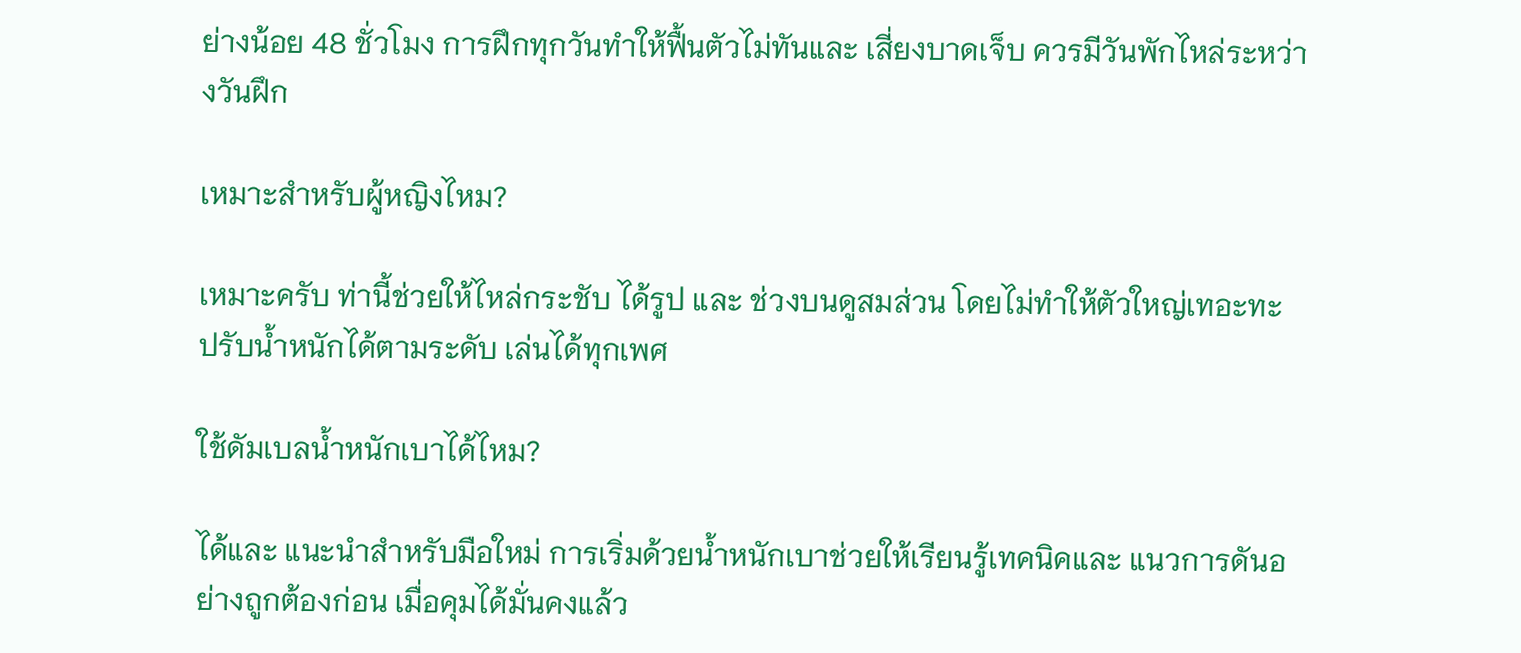ย่างน้อย 48 ชั่วโมง การฝึกทุกวันทำให้ฟื้นตัวไม่ทันและ เสี่ยงบาดเจ็บ ควรมีวันพักไหล่ระหว่างวันฝึก

เหมาะสำหรับผู้หญิงไหม?

เหมาะครับ ท่านี้ช่วยให้ไหล่กระชับ ได้รูป และ ช่วงบนดูสมส่วน โดยไม่ทำให้ตัวใหญ่เทอะทะ ปรับน้ำหนักได้ตามระดับ เล่นได้ทุกเพศ

ใช้ดัมเบลน้ำหนักเบาได้ไหม?

ได้และ แนะนำสำหรับมือใหม่ การเริ่มด้วยน้ำหนักเบาช่วยให้เรียนรู้เทคนิคและ แนวการดันอย่างถูกต้องก่อน เมื่อคุมได้มั่นคงแล้ว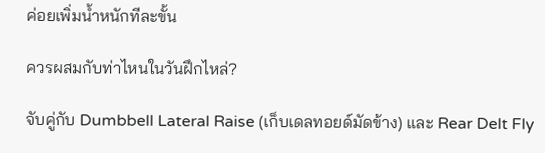ค่อยเพิ่มน้ำหนักทีละขั้น

ควรผสมกับท่าไหนในวันฝึกไหล่?

จับคู่กับ Dumbbell Lateral Raise (เก็บเดลทอยด์มัดข้าง) และ Rear Delt Fly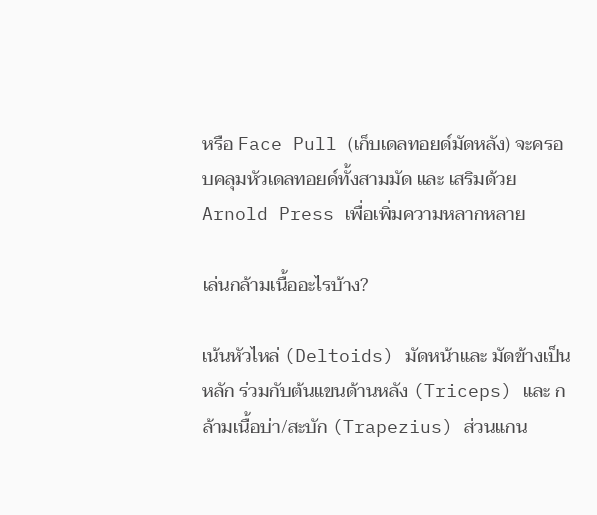หรือ Face Pull (เก็บเดลทอยด์มัดหลัง) จะครอบคลุมหัวเดลทอยด์ทั้งสามมัด และ เสริมด้วย Arnold Press เพื่อเพิ่มความหลากหลาย

เล่นกล้ามเนื้ออะไรบ้าง?

เน้นหัวไหล่ (Deltoids) มัดหน้าและ มัดข้างเป็นหลัก ร่วมกับต้นแขนด้านหลัง (Triceps) และ กล้ามเนื้อบ่า/สะบัก (Trapezius) ส่วนแกน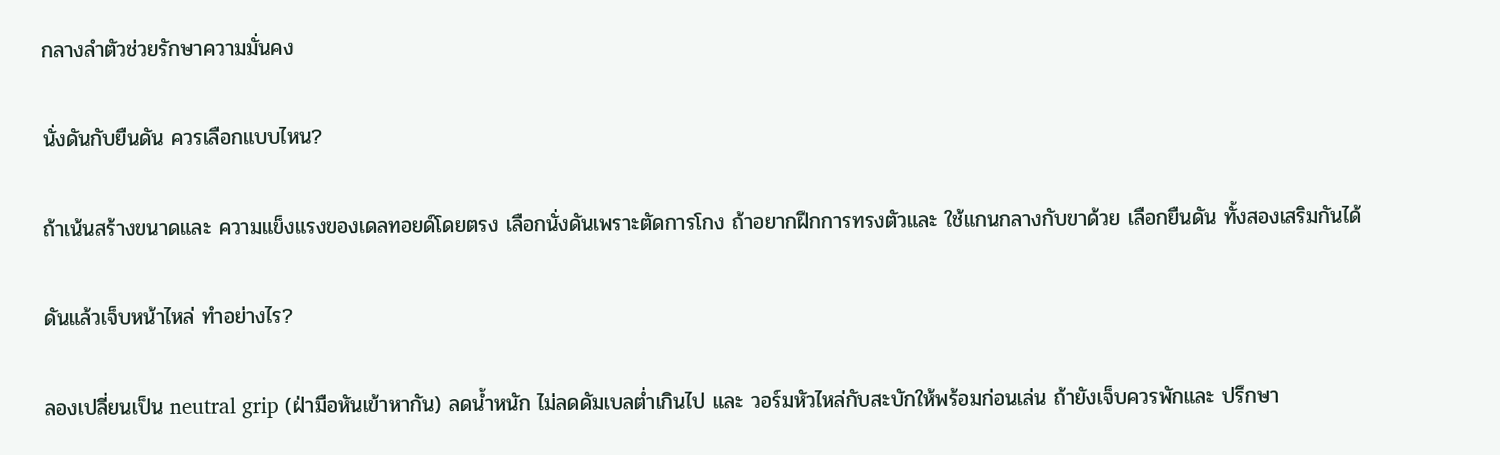กลางลำตัวช่วยรักษาความมั่นคง

นั่งดันกับยืนดัน ควรเลือกแบบไหน?

ถ้าเน้นสร้างขนาดและ ความแข็งแรงของเดลทอยด์โดยตรง เลือกนั่งดันเพราะตัดการโกง ถ้าอยากฝึกการทรงตัวและ ใช้แกนกลางกับขาด้วย เลือกยืนดัน ทั้งสองเสริมกันได้

ดันแล้วเจ็บหน้าไหล่ ทำอย่างไร?

ลองเปลี่ยนเป็น neutral grip (ฝ่ามือหันเข้าหากัน) ลดน้ำหนัก ไม่ลดดัมเบลต่ำเกินไป และ วอร์มหัวไหล่กับสะบักให้พร้อมก่อนเล่น ถ้ายังเจ็บควรพักและ ปรึกษา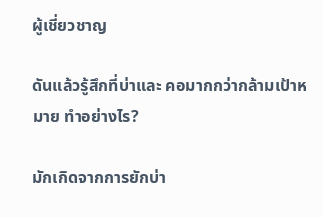ผู้เชี่ยวชาญ

ดันแล้วรู้สึกที่บ่าและ คอมากกว่ากล้ามเป้าหมาย ทำอย่างไร?

มักเกิดจากการยักบ่า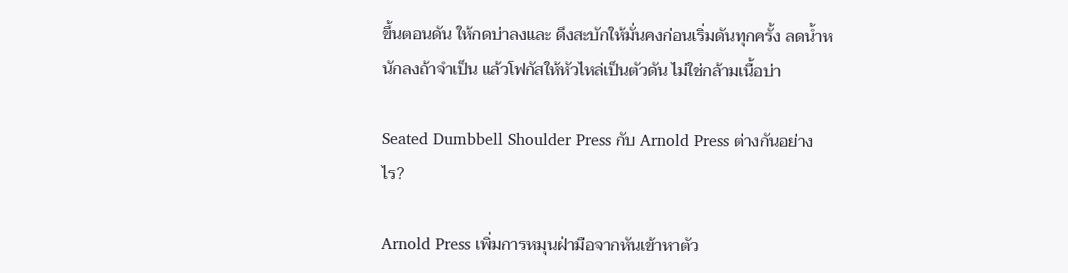ขึ้นตอนดัน ให้กดบ่าลงและ ดึงสะบักให้มั่นคงก่อนเริ่มดันทุกครั้ง ลดน้ำหนักลงถ้าจำเป็น แล้วโฟกัสให้หัวไหล่เป็นตัวดัน ไม่ใช่กล้ามเนื้อบ่า

Seated Dumbbell Shoulder Press กับ Arnold Press ต่างกันอย่างไร?

Arnold Press เพิ่มการหมุนฝ่ามือจากหันเข้าหาตัว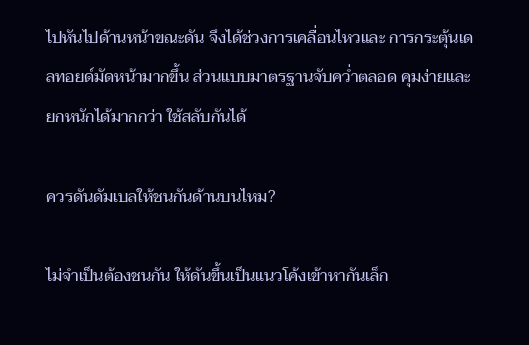ไปหันไปด้านหน้าขณะดัน จึงได้ช่วงการเคลื่อนไหวและ การกระตุ้นเดลทอยด์มัดหน้ามากขึ้น ส่วนแบบมาตรฐานจับคว่ำตลอด คุมง่ายและ ยกหนักได้มากกว่า ใช้สลับกันได้

ควรดันดัมเบลให้ชนกันด้านบนไหม?

ไม่จำเป็นต้องชนกัน ให้ดันขึ้นเป็นแนวโค้งเข้าหากันเล็ก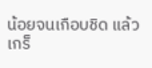น้อยจนเกือบชิด แล้วเกร็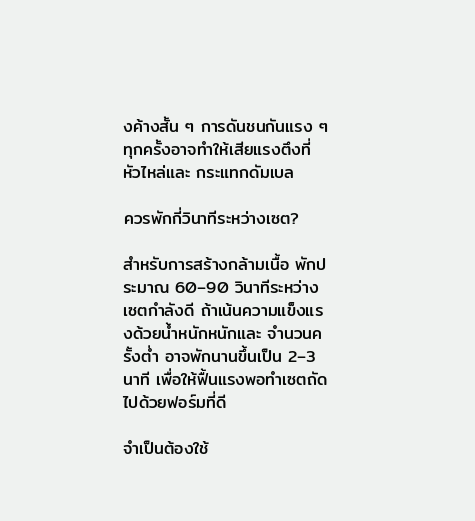งค้างสั้น ๆ การดันชนกันแรง ๆ ทุกครั้งอาจทำให้เสียแรงตึงที่หัวไหล่และ กระแทกดัมเบล

ควรพักกี่วินาทีระหว่างเซต?

สำหรับการสร้างกล้ามเนื้อ พักประมาณ 60–90 วินาทีระหว่างเซตกำลังดี ถ้าเน้นความแข็งแรงด้วยน้ำหนักหนักและ จำนวนครั้งต่ำ อาจพักนานขึ้นเป็น 2–3 นาที เพื่อให้ฟื้นแรงพอทำเซตถัดไปด้วยฟอร์มที่ดี

จำเป็นต้องใช้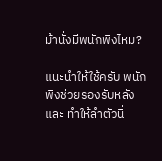ม้านั่งมีพนักพิงไหม?

แนะนำให้ใช้ครับ พนักพิงช่วยรองรับหลังและ ทำให้ลำตัวนิ่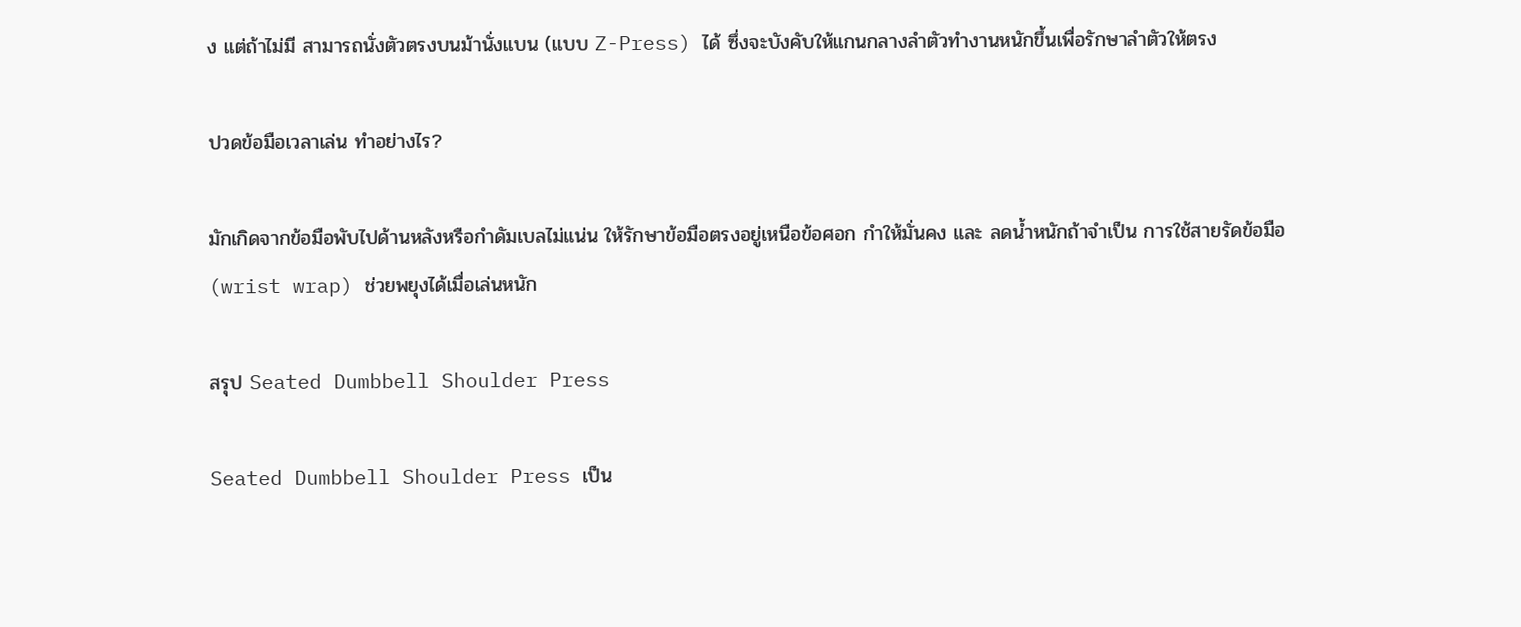ง แต่ถ้าไม่มี สามารถนั่งตัวตรงบนม้านั่งแบน (แบบ Z-Press) ได้ ซึ่งจะบังคับให้แกนกลางลำตัวทำงานหนักขึ้นเพื่อรักษาลำตัวให้ตรง

ปวดข้อมือเวลาเล่น ทำอย่างไร?

มักเกิดจากข้อมือพับไปด้านหลังหรือกำดัมเบลไม่แน่น ให้รักษาข้อมือตรงอยู่เหนือข้อศอก กำให้มั่นคง และ ลดน้ำหนักถ้าจำเป็น การใช้สายรัดข้อมือ (wrist wrap) ช่วยพยุงได้เมื่อเล่นหนัก

สรุป Seated Dumbbell Shoulder Press

Seated Dumbbell Shoulder Press เป็น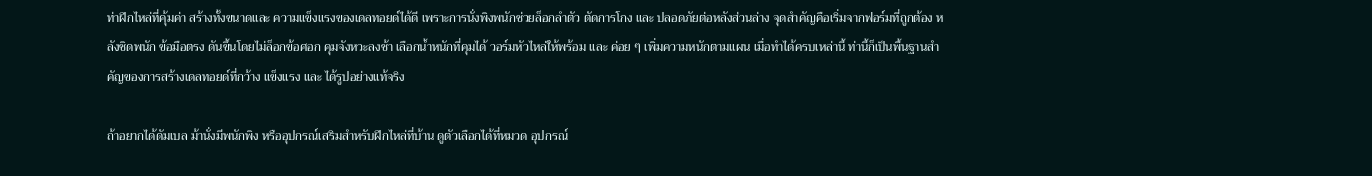ท่าฝึกไหล่ที่คุ้มค่า สร้างทั้งขนาดและ ความแข็งแรงของเดลทอยด์ได้ดี เพราะการนั่งพิงพนักช่วยล็อกลำตัว ตัดการโกง และ ปลอดภัยต่อหลังส่วนล่าง จุดสำคัญคือเริ่มจากฟอร์มที่ถูกต้อง หลังชิดพนัก ข้อมือตรง ดันขึ้นโดยไม่ล็อกข้อศอก คุมจังหวะลงช้า เลือกน้ำหนักที่คุมได้ วอร์มหัวไหล่ให้พร้อม และ ค่อย ๆ เพิ่มความหนักตามแผน เมื่อทำได้ครบเหล่านี้ ท่านี้ก็เป็นพื้นฐานสำคัญของการสร้างเดลทอยด์ที่กว้าง แข็งแรง และ ได้รูปอย่างแท้จริง

ถ้าอยากได้ดัมเบล ม้านั่งมีพนักพิง หรืออุปกรณ์เสริมสำหรับฝึกไหล่ที่บ้าน ดูตัวเลือกได้ที่หมวด อุปกรณ์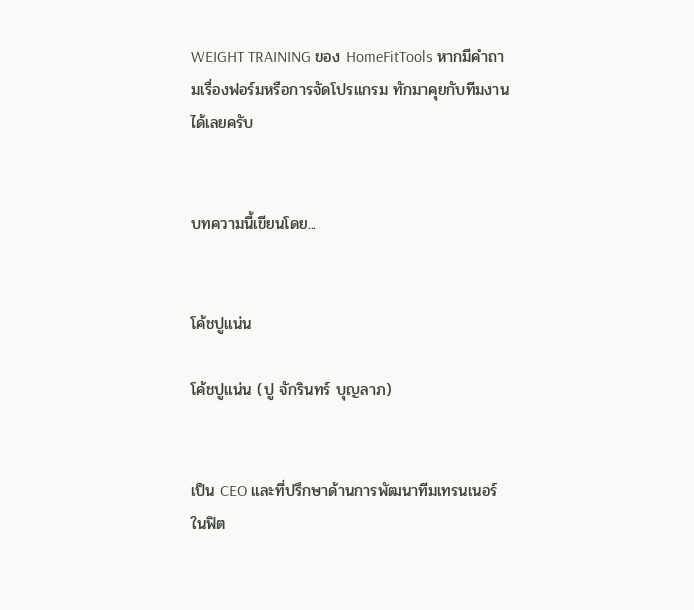WEIGHT TRAINING ของ HomeFitTools หากมีคำถามเรื่องฟอร์มหรือการจัดโปรแกรม ทักมาคุยกับทีมงานได้เลยครับ


บทความนี้เขียนโดย...


โค้ชปูแน่น

โค้ชปูแน่น (ปู จักรินทร์ บุญลาภ)


เป็น CEO และที่ปรึกษาด้านการพัฒนาทีมเทรนเนอร์ในฟิต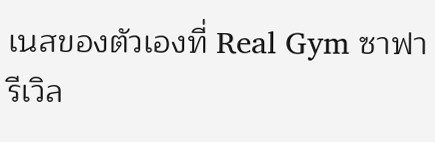เนสของตัวเองที่ Real Gym ซาฟารีเวิล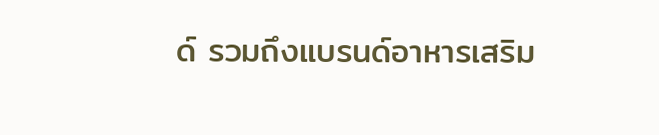ด์ รวมถึงแบรนด์อาหารเสริม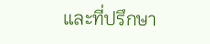และที่ปรึกษา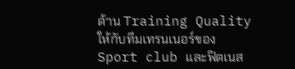ด้าน Training Quality ให้กับทีมเทรนเนอร์ของ Sport club และฟิตเนส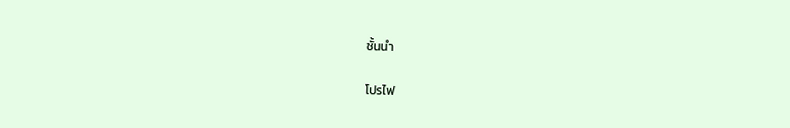ชั้นนำ

โปรไฟ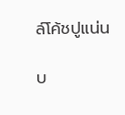ล์โค้ชปูแน่น

บ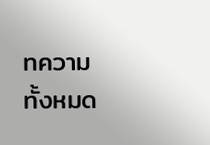ทความทั้งหมด